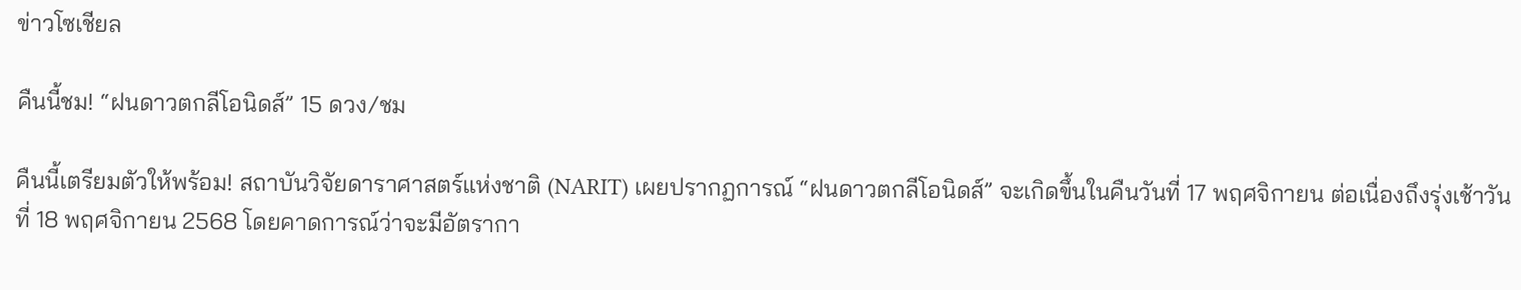ข่าวโซเชียล

คืนนี้ชม! “ฝนดาวตกลีโอนิดส์” 15 ดวง/ชม

คืนนี้เตรียมตัวให้พร้อม! สถาบันวิจัยดาราศาสตร์แห่งชาติ (NARIT) เผยปรากฏการณ์ “ฝนดาวตกลีโอนิดส์” จะเกิดขึ้นในคืนวันที่ 17 พฤศจิกายน ต่อเนื่องถึงรุ่งเช้าวันที่ 18 พฤศจิกายน 2568 โดยคาดการณ์ว่าจะมีอัตรากา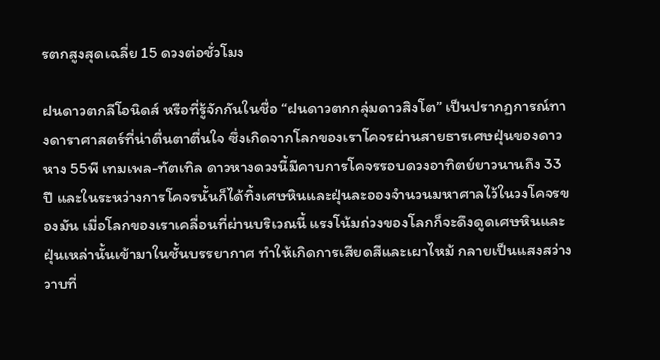รตกสูงสุดเฉลี่ย 15 ดวงต่อชั่วโมง

ฝนดาวตกลีโอนิดส์ หรือที่รู้จักกันในชื่อ “ฝนดาวตกกลุ่มดาวสิงโต” เป็นปรากฏการณ์ทางดาราศาสตร์ที่น่าตื่นตาตื่นใจ ซึ่งเกิดจากโลกของเราโคจรผ่านสายธารเศษฝุ่นของดาวหาง 55พี เทมเพล-ทัตเทิล ดาวหางดวงนี้มีคาบการโคจรรอบดวงอาทิตย์ยาวนานถึง 33 ปี และในระหว่างการโคจรนั้นก็ได้ทิ้งเศษหินและฝุ่นละอองจำนวนมหาศาลไว้ในวงโคจรของมัน เมื่อโลกของเราเคลื่อนที่ผ่านบริเวณนี้ แรงโน้มถ่วงของโลกก็จะดึงดูดเศษหินและฝุ่นเหล่านั้นเข้ามาในชั้นบรรยากาศ ทำให้เกิดการเสียดสีและเผาไหม้ กลายเป็นแสงสว่างวาบที่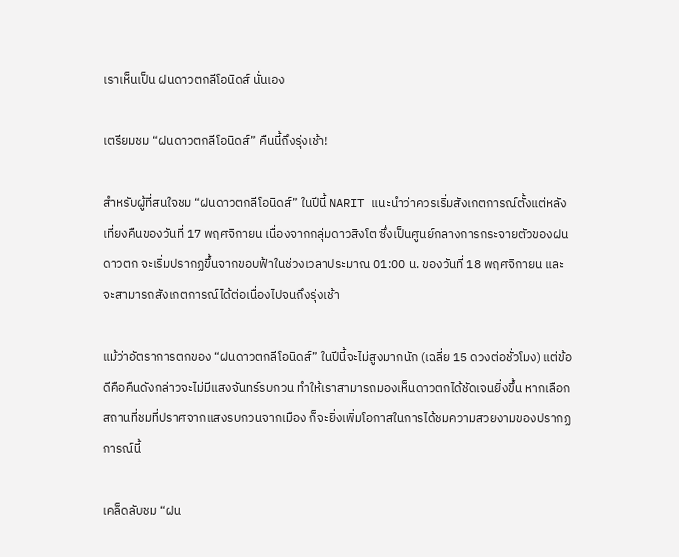เราเห็นเป็น ฝนดาวตกลีโอนิดส์ นั่นเอง

เตรียมชม “ฝนดาวตกลีโอนิดส์” คืนนี้ถึงรุ่งเช้า!

สำหรับผู้ที่สนใจชม “ฝนดาวตกลีโอนิดส์” ในปีนี้ NARIT แนะนำว่าควรเริ่มสังเกตการณ์ตั้งแต่หลังเที่ยงคืนของวันที่ 17 พฤศจิกายน เนื่องจากกลุ่มดาวสิงโต ซึ่งเป็นศูนย์กลางการกระจายตัวของฝนดาวตก จะเริ่มปรากฏขึ้นจากขอบฟ้าในช่วงเวลาประมาณ 01:00 น. ของวันที่ 18 พฤศจิกายน และจะสามารถสังเกตการณ์ได้ต่อเนื่องไปจนถึงรุ่งเช้า

แม้ว่าอัตราการตกของ “ฝนดาวตกลีโอนิดส์” ในปีนี้จะไม่สูงมากนัก (เฉลี่ย 15 ดวงต่อชั่วโมง) แต่ข้อดีคือคืนดังกล่าวจะไม่มีแสงจันทร์รบกวน ทำให้เราสามารถมองเห็นดาวตกได้ชัดเจนยิ่งขึ้น หากเลือกสถานที่ชมที่ปราศจากแสงรบกวนจากเมือง ก็จะยิ่งเพิ่มโอกาสในการได้ชมความสวยงามของปรากฏการณ์นี้

เคล็ดลับชม “ฝน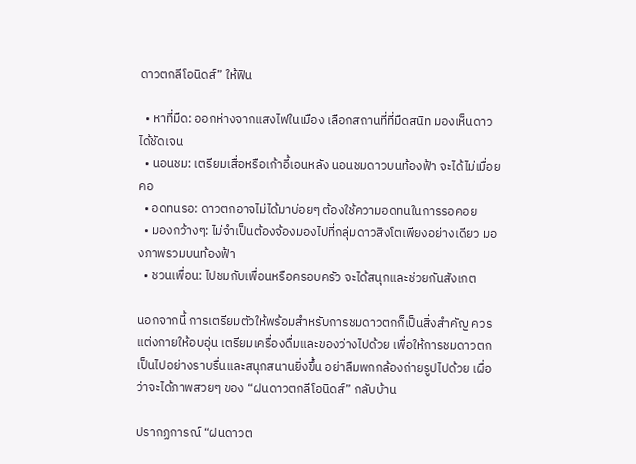ดาวตกลีโอนิดส์” ให้ฟิน

  • หาที่มืด: ออกห่างจากแสงไฟในเมือง เลือกสถานที่ที่มืดสนิท มองเห็นดาวได้ชัดเจน
  • นอนชม: เตรียมเสื่อหรือเก้าอี้เอนหลัง นอนชมดาวบนท้องฟ้า จะได้ไม่เมื่อยคอ
  • อดทนรอ: ดาวตกอาจไม่ได้มาบ่อยๆ ต้องใช้ความอดทนในการรอคอย
  • มองกว้างๆ: ไม่จำเป็นต้องจ้องมองไปที่กลุ่มดาวสิงโตเพียงอย่างเดียว มองภาพรวมบนท้องฟ้า
  • ชวนเพื่อน: ไปชมกับเพื่อนหรือครอบครัว จะได้สนุกและช่วยกันสังเกต

นอกจากนี้ การเตรียมตัวให้พร้อมสำหรับการชมดาวตกก็เป็นสิ่งสำคัญ ควรแต่งกายให้อบอุ่น เตรียมเครื่องดื่มและของว่างไปด้วย เพื่อให้การชมดาวตกเป็นไปอย่างราบรื่นและสนุกสนานยิ่งขึ้น อย่าลืมพกกล้องถ่ายรูปไปด้วย เผื่อว่าจะได้ภาพสวยๆ ของ “ฝนดาวตกลีโอนิดส์” กลับบ้าน

ปรากฏการณ์ “ฝนดาวต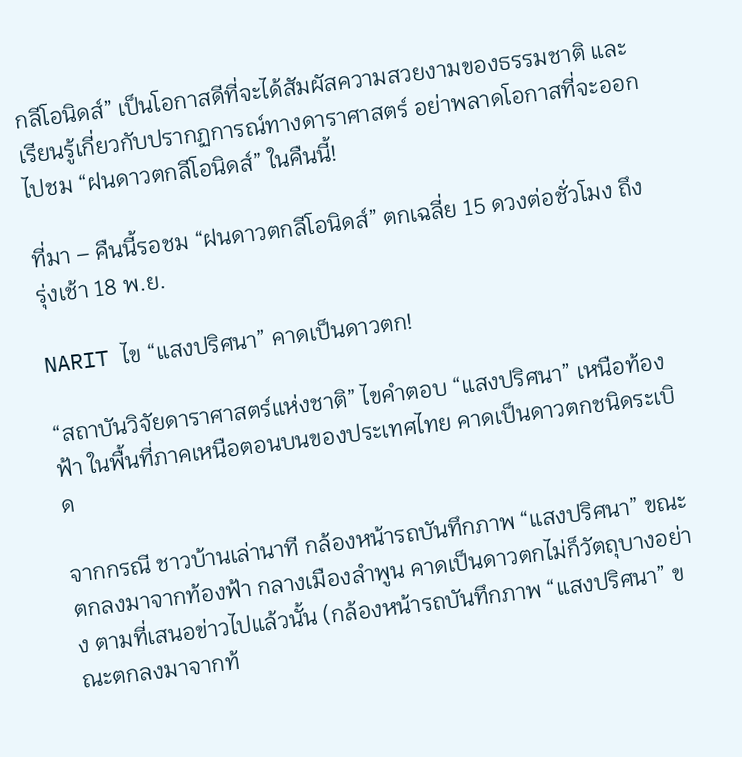กลีโอนิดส์” เป็นโอกาสดีที่จะได้สัมผัสความสวยงามของธรรมชาติ และเรียนรู้เกี่ยวกับปรากฏการณ์ทางดาราศาสตร์ อย่าพลาดโอกาสที่จะออกไปชม “ฝนดาวตกลีโอนิดส์” ในคืนนี้!

ที่มา – คืนนี้รอชม “ฝนดาวตกลีโอนิดส์” ตกเฉลี่ย 15 ดวงต่อชั่วโมง ถึงรุ่งเช้า 18 พ.ย.

NARIT ไข “แสงปริศนา” คาดเป็นดาวตก!

“สถาบันวิจัยดาราศาสตร์แห่งชาติ” ไขคำตอบ “แสงปริศนา” เหนือท้องฟ้า ในพื้นที่ภาคเหนือตอนบนของประเทศไทย คาดเป็นดาวตกชนิดระเบิด

จากกรณี ชาวบ้านเล่านาที กล้องหน้ารถบันทึกภาพ “แสงปริศนา” ขณะตกลงมาจากท้องฟ้า กลางเมืองลำพูน คาดเป็นดาวตกไม่ก็วัตถุบางอย่าง ตามที่เสนอข่าวไปแล้วนั้น (กล้องหน้ารถบันทึกภาพ “แสงปริศนา” ขณะตกลงมาจากท้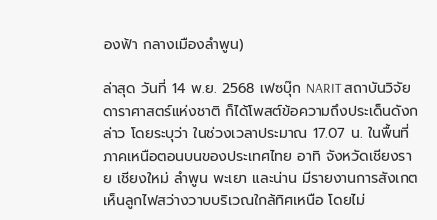องฟ้า กลางเมืองลำพูน)

ล่าสุด วันที่ 14 พ.ย. 2568 เฟซบุ๊ก NARIT สถาบันวิจัยดาราศาสตร์แห่งชาติ ก็ได้โพสต์ข้อความถึงประเด็นดังกล่าว โดยระบุว่า ในช่วงเวลาประมาณ 17.07 น. ในพื้นที่ภาคเหนือตอนบนของประเทศไทย อาทิ จังหวัดเชียงราย เชียงใหม่ ลำพูน พะเยา และน่าน มีรายงานการสังเกตเห็นลูกไฟสว่างวาบบริเวณใกล้ทิศเหนือ โดยไม่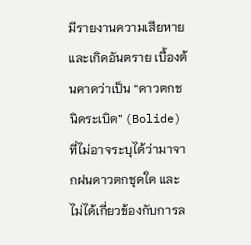มีรายงานความเสียหายและเกิดอันตราย เบื้องต้นคาดว่าเป็น “ดาวตกชนิดระเบิด” (Bolide) ที่ไม่อาจระบุได้ว่ามาจากฝนดาวตกชุดใด และไม่ได้เกี่ยวข้องกับการล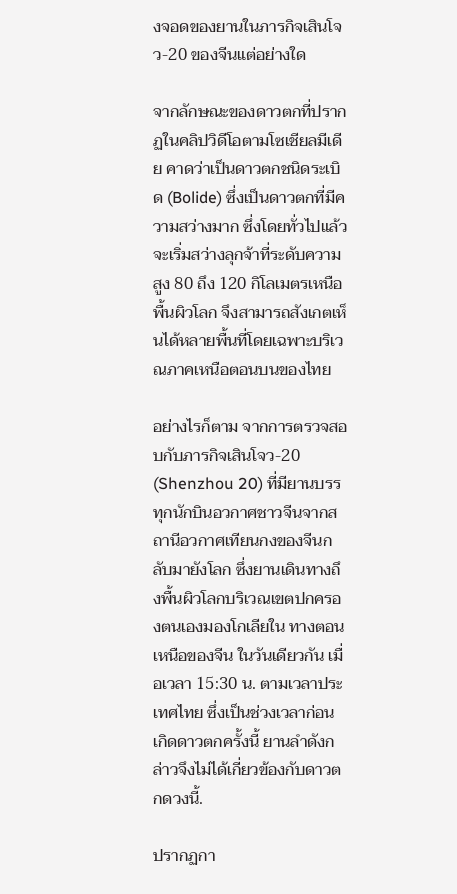งจอดของยานในภารกิจเสินโจว-20 ของจีนแต่อย่างใด

จากลักษณะของดาวตกที่ปรากฏในคลิปวิดีโอตามโซเชียลมีเดีย คาดว่าเป็นดาวตกชนิดระเบิด (Bolide) ซึ่งเป็นดาวตกที่มีความสว่างมาก ซึ่งโดยทั่วไปแล้วจะเริ่มสว่างลุกจ้าที่ระดับความสูง 80 ถึง 120 กิโลเมตรเหนือพื้นผิวโลก จึงสามารถสังเกตเห็นได้หลายพื้นที่โดยเฉพาะบริเวณภาคเหนือตอนบนของไทย

อย่างไรก็ตาม จากการตรวจสอบกับภารกิจเสินโจว-20 (Shenzhou 20) ที่มียานบรรทุกนักบินอวกาศชาวจีนจากสถานีอวกาศเทียนกงของจีนกลับมายังโลก ซึ่งยานเดินทางถึงพื้นผิวโลกบริเวณเขตปกครองตนเองมองโกเลียใน ทางตอนเหนือของจีน ในวันเดียวกัน เมื่อเวลา 15:30 น. ตามเวลาประเทศไทย ซึ่งเป็นช่วงเวลาก่อนเกิดดาวตกครั้งนี้ ยานลำดังกล่าวจึงไม่ได้เกี่ยวข้องกับดาวตกดวงนี้.

ปรากฏกา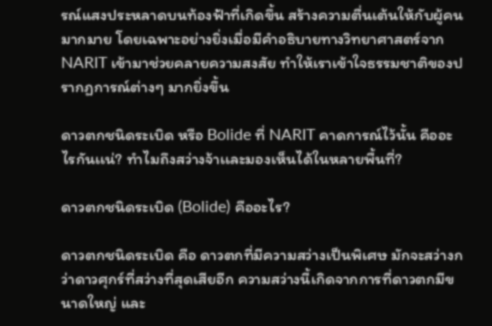รณ์แสงประหลาดบนท้องฟ้าที่เกิดขึ้น สร้างความตื่นเต้นให้กับผู้คนมากมาย โดยเฉพาะอย่างยิ่งเมื่อมีคำอธิบายทางวิทยาศาสตร์จาก NARIT เข้ามาช่วยคลายความสงสัย ทำให้เราเข้าใจธรรมชาติของปรากฏการณ์ต่างๆ มากยิ่งขึ้น

ดาวตกชนิดระเบิด หรือ Bolide ที่ NARIT คาดการณ์ไว้นั้น คืออะไรกันเเน่? ทำไมถึงสว่างจ้าเเละมองเห็นได้ในหลายพื้นที่?

ดาวตกชนิดระเบิด (Bolide) คืออะไร?

ดาวตกชนิดระเบิด คือ ดาวตกที่มีความสว่างเป็นพิเศษ มักจะสว่างกว่าดาวศุกร์ที่สว่างที่สุดเสียอีก ความสว่างนี้เกิดจากการที่ดาวตกมีขนาดใหญ่ และ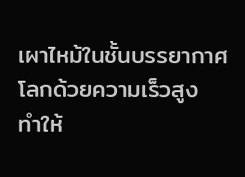เผาไหม้ในชั้นบรรยากาศโลกด้วยความเร็วสูง ทำให้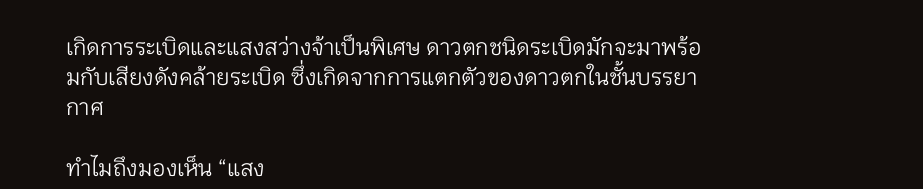เกิดการระเบิดและแสงสว่างจ้าเป็นพิเศษ ดาวตกชนิดระเบิดมักจะมาพร้อมกับเสียงดังคล้ายระเบิด ซึ่งเกิดจากการแตกตัวของดาวตกในชั้นบรรยากาศ

ทำไมถึงมองเห็น “แสง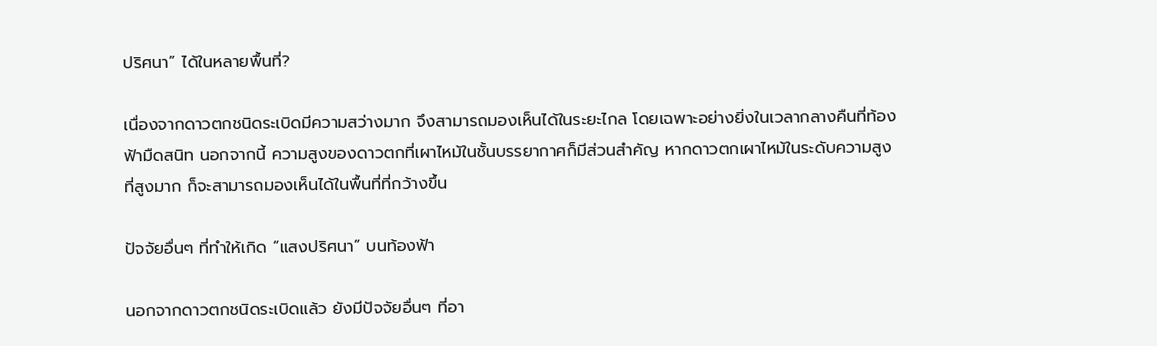ปริศนา” ได้ในหลายพื้นที่?

เนื่องจากดาวตกชนิดระเบิดมีความสว่างมาก จึงสามารถมองเห็นได้ในระยะไกล โดยเฉพาะอย่างยิ่งในเวลากลางคืนที่ท้องฟ้ามืดสนิท นอกจากนี้ ความสูงของดาวตกที่เผาไหม้ในชั้นบรรยากาศก็มีส่วนสำคัญ หากดาวตกเผาไหม้ในระดับความสูงที่สูงมาก ก็จะสามารถมองเห็นได้ในพื้นที่ที่กว้างขึ้น

ปัจจัยอื่นๆ ที่ทำให้เกิด “แสงปริศนา” บนท้องฟ้า

นอกจากดาวตกชนิดระเบิดแล้ว ยังมีปัจจัยอื่นๆ ที่อา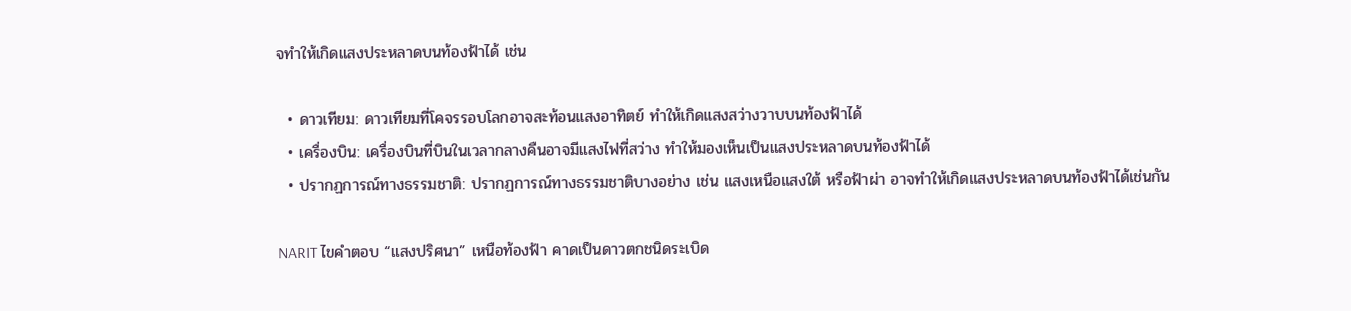จทำให้เกิดแสงประหลาดบนท้องฟ้าได้ เช่น

  • ดาวเทียม: ดาวเทียมที่โคจรรอบโลกอาจสะท้อนแสงอาทิตย์ ทำให้เกิดแสงสว่างวาบบนท้องฟ้าได้
  • เครื่องบิน: เครื่องบินที่บินในเวลากลางคืนอาจมีแสงไฟที่สว่าง ทำให้มองเห็นเป็นแสงประหลาดบนท้องฟ้าได้
  • ปรากฏการณ์ทางธรรมชาติ: ปรากฏการณ์ทางธรรมชาติบางอย่าง เช่น แสงเหนือแสงใต้ หรือฟ้าผ่า อาจทำให้เกิดแสงประหลาดบนท้องฟ้าได้เช่นกัน

NARIT ไขคำตอบ “แสงปริศนา” เหนือท้องฟ้า คาดเป็นดาวตกชนิดระเบิด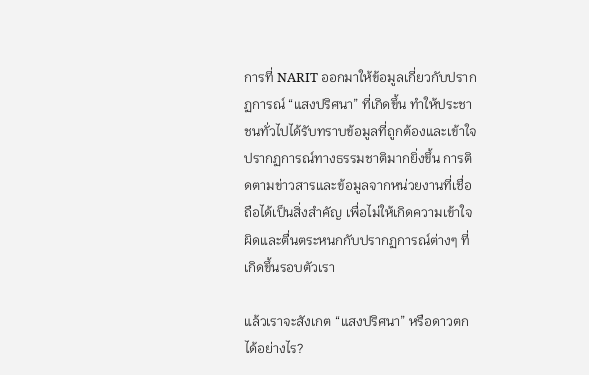การที่ NARIT ออกมาให้ข้อมูลเกี่ยวกับปรากฏการณ์ “แสงปริศนา” ที่เกิดขึ้น ทำให้ประชาชนทั่วไปได้รับทราบข้อมูลที่ถูกต้องและเข้าใจปรากฏการณ์ทางธรรมชาติมากยิ่งขึ้น การติดตามข่าวสารและข้อมูลจากหน่วยงานที่เชื่อถือได้เป็นสิ่งสำคัญ เพื่อไม่ให้เกิดความเข้าใจผิดและตื่นตระหนกกับปรากฏการณ์ต่างๆ ที่เกิดขึ้นรอบตัวเรา

แล้วเราจะสังเกต “แสงปริศนา” หรือดาวตกได้อย่างไร?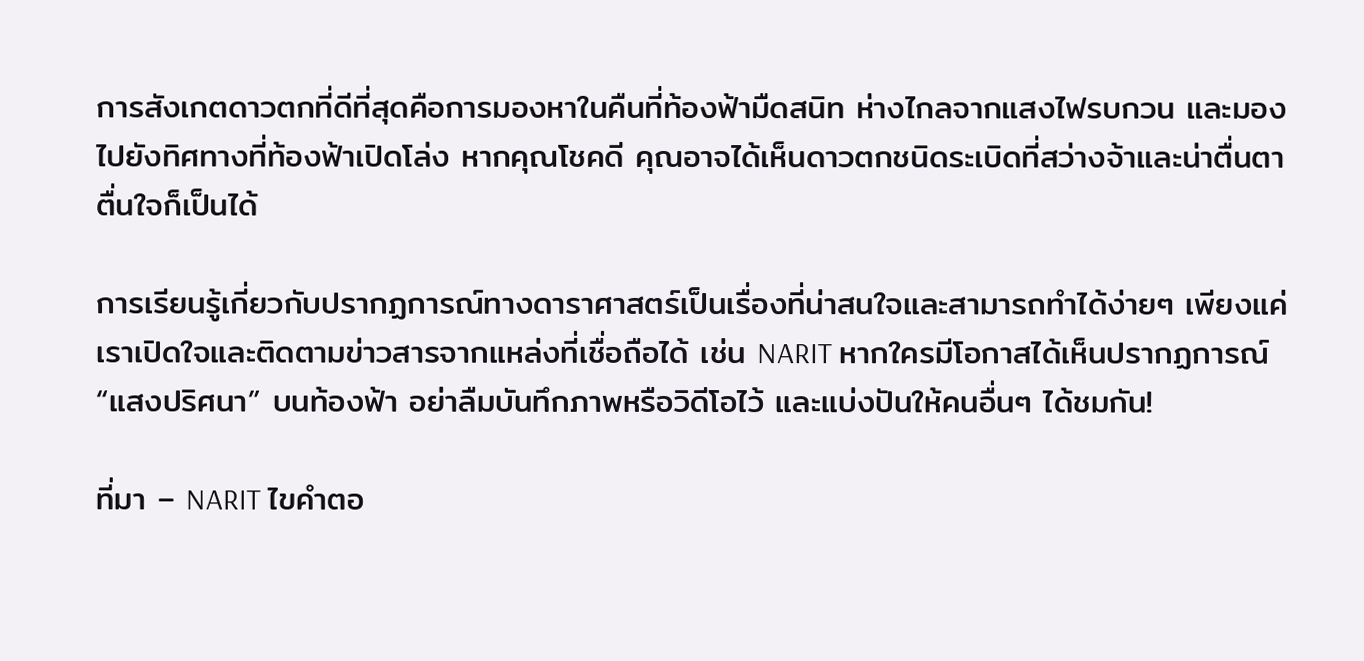การสังเกตดาวตกที่ดีที่สุดคือการมองหาในคืนที่ท้องฟ้ามืดสนิท ห่างไกลจากแสงไฟรบกวน และมองไปยังทิศทางที่ท้องฟ้าเปิดโล่ง หากคุณโชคดี คุณอาจได้เห็นดาวตกชนิดระเบิดที่สว่างจ้าและน่าตื่นตาตื่นใจก็เป็นได้

การเรียนรู้เกี่ยวกับปรากฏการณ์ทางดาราศาสตร์เป็นเรื่องที่น่าสนใจและสามารถทำได้ง่ายๆ เพียงแค่เราเปิดใจและติดตามข่าวสารจากแหล่งที่เชื่อถือได้ เช่น NARIT หากใครมีโอกาสได้เห็นปรากฏการณ์ “แสงปริศนา” บนท้องฟ้า อย่าลืมบันทึกภาพหรือวิดีโอไว้ และแบ่งปันให้คนอื่นๆ ได้ชมกัน!

ที่มา – NARIT ไขคำตอ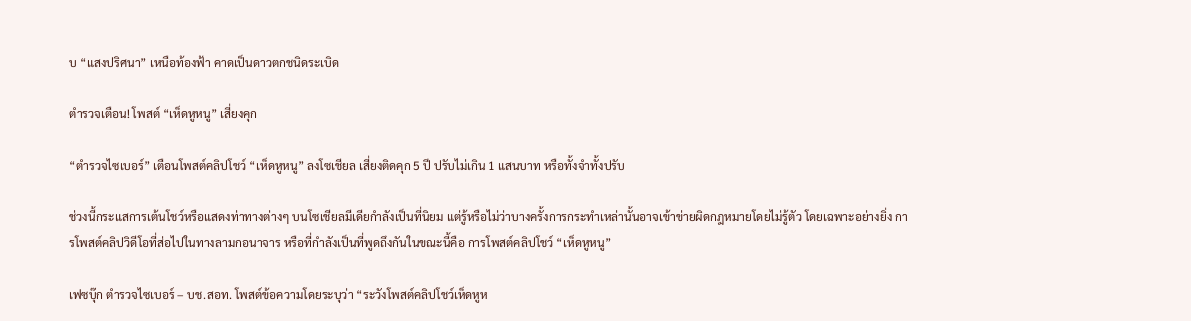บ “แสงปริศนา” เหนือท้องฟ้า คาดเป็นดาวตกชนิดระเบิด

ตำรวจเตือน! โพสต์ “เห็ดหูหนู” เสี่ยงคุก

“ตำรวจไซเบอร์” เตือนโพสต์คลิปโชว์ “เห็ดหูหนู” ลงโซเชียล เสี่ยงติดคุก 5 ปี ปรับไม่เกิน 1 แสนบาท หรือทั้งจำทั้งปรับ

ช่วงนี้กระแสการเต้นโชว์หรือแสดงท่าทางต่างๆ บนโซเชียลมีเดียกำลังเป็นที่นิยม แต่รู้หรือไม่ว่าบางครั้งการกระทำเหล่านั้นอาจเข้าข่ายผิดกฎหมายโดยไม่รู้ตัว โดยเฉพาะอย่างยิ่ง การโพสต์คลิปวิดีโอที่ส่อไปในทางลามกอนาจาร หรือที่กำลังเป็นที่พูดถึงกันในขณะนี้คือ การโพสต์คลิปโชว์ “เห็ดหูหนู”

เฟซบุ๊ก ตำรวจไซเบอร์ – บช.สอท. โพสต์ข้อความโดยระบุว่า “ระวังโพสต์คลิปโชว์เห็ดหูห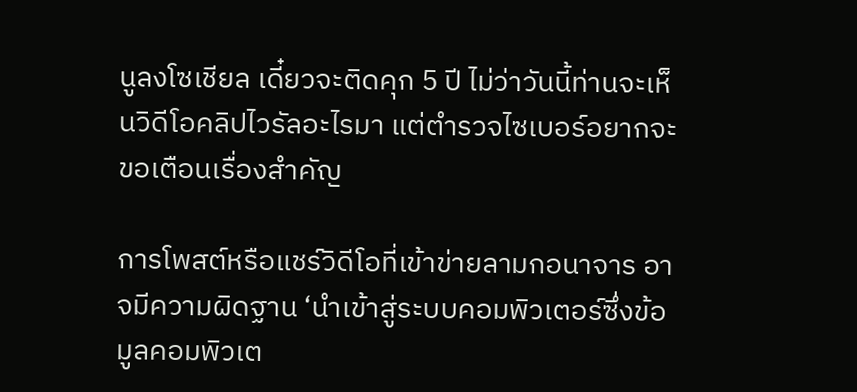นูลงโซเชียล เดี๋ยวจะติดคุก 5 ปี ไม่ว่าวันนี้ท่านจะเห็นวิดีโอคลิปไวรัลอะไรมา แต่ตำรวจไซเบอร์อยากจะขอเตือนเรื่องสำคัญ

การโพสต์หรือแชร์วิดีโอที่เข้าข่ายลามกอนาจาร อาจมีความผิดฐาน ‘นำเข้าสู่ระบบคอมพิวเตอร์ซึ่งข้อมูลคอมพิวเต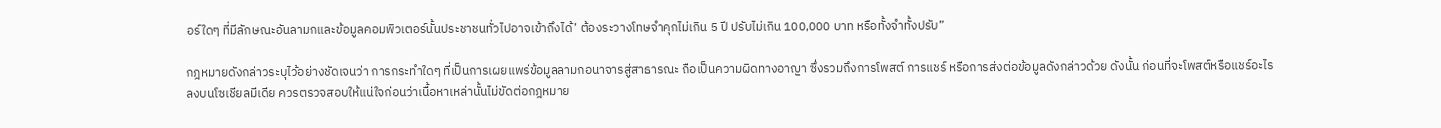อร์ใดๆ ที่มีลักษณะอันลามกและข้อมูลคอมพิวเตอร์นั้นประชาชนทั่วไปอาจเข้าถึงได้’ ต้องระวางโทษจำคุกไม่เกิน 5 ปี ปรับไม่เกิน 100,000 บาท หรือทั้งจำทั้งปรับ”

กฎหมายดังกล่าวระบุไว้อย่างชัดเจนว่า การกระทำใดๆ ที่เป็นการเผยแพร่ข้อมูลลามกอนาจารสู่สาธารณะ ถือเป็นความผิดทางอาญา ซึ่งรวมถึงการโพสต์ การแชร์ หรือการส่งต่อข้อมูลดังกล่าวด้วย ดังนั้น ก่อนที่จะโพสต์หรือแชร์อะไรลงบนโซเชียลมีเดีย ควรตรวจสอบให้แน่ใจก่อนว่าเนื้อหาเหล่านั้นไม่ขัดต่อกฎหมาย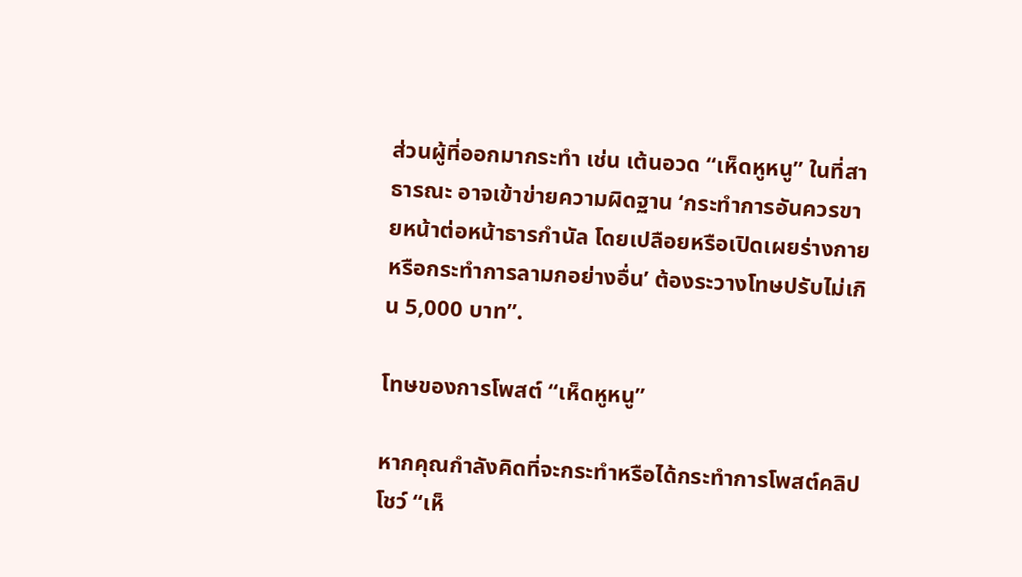ส่วนผู้ที่ออกมากระทำ เช่น เต้นอวด “เห็ดหูหนู” ในที่สาธารณะ อาจเข้าข่ายความผิดฐาน ‘กระทำการอันควรขายหน้าต่อหน้าธารกำนัล โดยเปลือยหรือเปิดเผยร่างกาย หรือกระทำการลามกอย่างอื่น’ ต้องระวางโทษปรับไม่เกิน 5,000 บาท”.

โทษของการโพสต์ “เห็ดหูหนู”

หากคุณกำลังคิดที่จะกระทำหรือได้กระทำการโพสต์คลิปโชว์ “เห็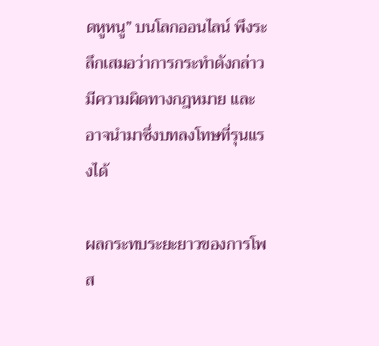ดหูหนู” บนโลกออนไลน์ พึงระลึกเสมอว่าการกระทำดังกล่าวมีความผิดทางกฎหมาย และอาจนำมาซึ่งบทลงโทษที่รุนแรงได้

ผลกระทบระยะยาวของการโพส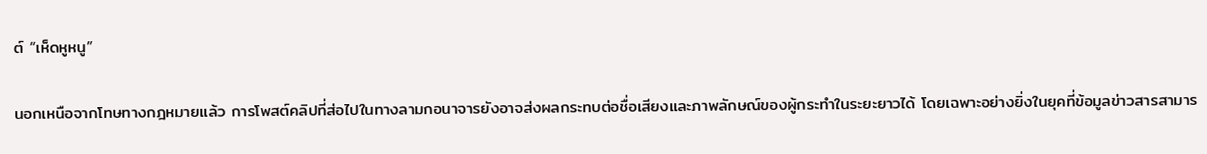ต์ “เห็ดหูหนู”

นอกเหนือจากโทษทางกฎหมายแล้ว การโพสต์คลิปที่ส่อไปในทางลามกอนาจารยังอาจส่งผลกระทบต่อชื่อเสียงและภาพลักษณ์ของผู้กระทำในระยะยาวได้ โดยเฉพาะอย่างยิ่งในยุคที่ข้อมูลข่าวสารสามาร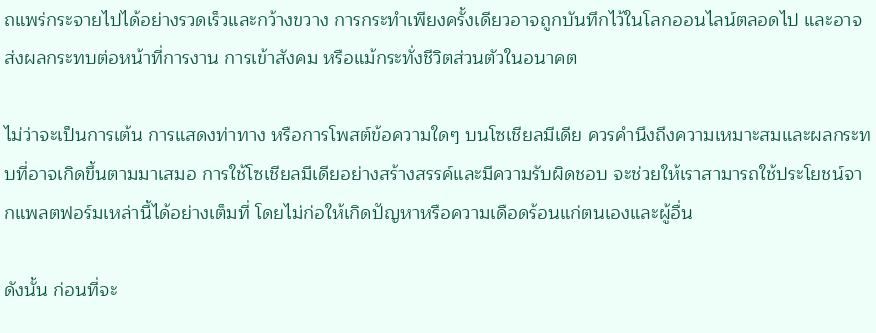ถแพร่กระจายไปได้อย่างรวดเร็วและกว้างขวาง การกระทำเพียงครั้งเดียวอาจถูกบันทึกไว้ในโลกออนไลน์ตลอดไป และอาจส่งผลกระทบต่อหน้าที่การงาน การเข้าสังคม หรือแม้กระทั่งชีวิตส่วนตัวในอนาคต

ไม่ว่าจะเป็นการเต้น การแสดงท่าทาง หรือการโพสต์ข้อความใดๆ บนโซเชียลมีเดีย ควรคำนึงถึงความเหมาะสมและผลกระทบที่อาจเกิดขึ้นตามมาเสมอ การใช้โซเชียลมีเดียอย่างสร้างสรรค์และมีความรับผิดชอบ จะช่วยให้เราสามารถใช้ประโยชน์จากแพลตฟอร์มเหล่านี้ได้อย่างเต็มที่ โดยไม่ก่อให้เกิดปัญหาหรือความเดือดร้อนแก่ตนเองและผู้อื่น

ดังนั้น ก่อนที่จะ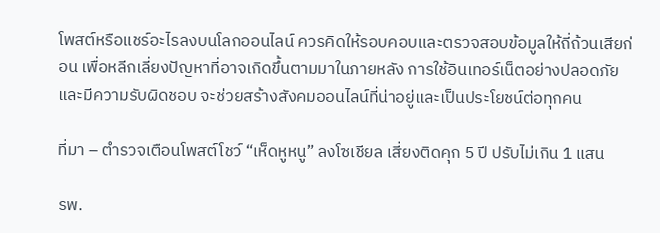โพสต์หรือแชร์อะไรลงบนโลกออนไลน์ ควรคิดให้รอบคอบและตรวจสอบข้อมูลให้ถี่ถ้วนเสียก่อน เพื่อหลีกเลี่ยงปัญหาที่อาจเกิดขึ้นตามมาในภายหลัง การใช้อินเทอร์เน็ตอย่างปลอดภัยและมีความรับผิดชอบ จะช่วยสร้างสังคมออนไลน์ที่น่าอยู่และเป็นประโยชน์ต่อทุกคน

ที่มา – ตำรวจเตือนโพสต์โชว์ “เห็ดหูหนู” ลงโซเชียล เสี่ยงติดคุก 5 ปี ปรับไม่เกิน 1 แสน

รพ.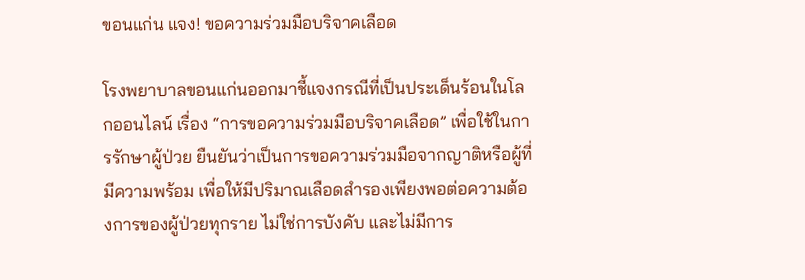ขอนแก่น แจง! ขอความร่วมมือบริจาคเลือด

โรงพยาบาลขอนแก่นออกมาชี้แจงกรณีที่เป็นประเด็นร้อนในโลกออนไลน์ เรื่อง “การขอความร่วมมือบริจาคเลือด” เพื่อใช้ในการรักษาผู้ป่วย ยืนยันว่าเป็นการขอความร่วมมือจากญาติหรือผู้ที่มีความพร้อม เพื่อให้มีปริมาณเลือดสำรองเพียงพอต่อความต้องการของผู้ป่วยทุกราย ไม่ใช่การบังคับ และไม่มีการ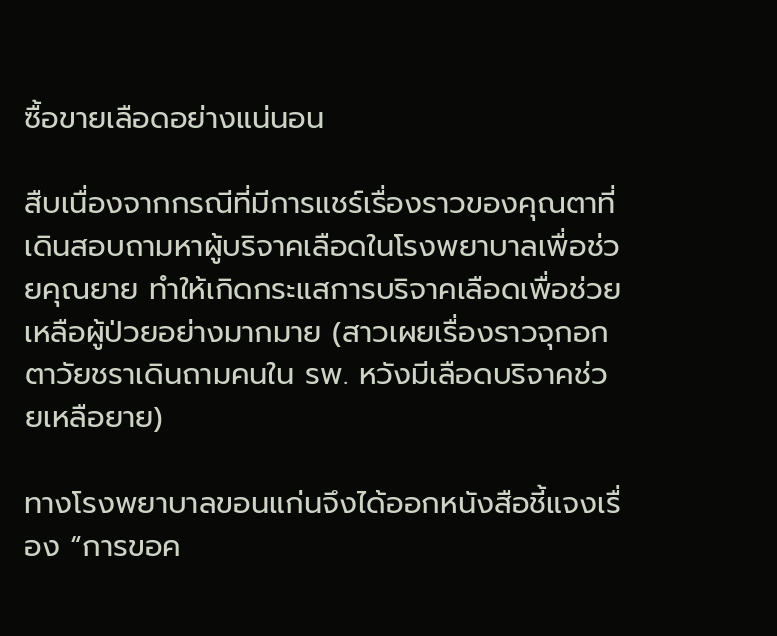ซื้อขายเลือดอย่างแน่นอน

สืบเนื่องจากกรณีที่มีการแชร์เรื่องราวของคุณตาที่เดินสอบถามหาผู้บริจาคเลือดในโรงพยาบาลเพื่อช่วยคุณยาย ทำให้เกิดกระแสการบริจาคเลือดเพื่อช่วยเหลือผู้ป่วยอย่างมากมาย (สาวเผยเรื่องราวจุกอก ตาวัยชราเดินถามคนใน รพ. หวังมีเลือดบริจาคช่วยเหลือยาย)

ทางโรงพยาบาลขอนแก่นจึงได้ออกหนังสือชี้แจงเรื่อง “การขอค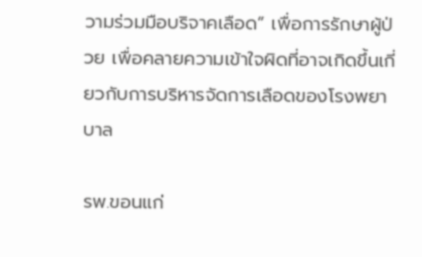วามร่วมมือบริจาคเลือด” เพื่อการรักษาผู้ป่วย เพื่อคลายความเข้าใจผิดที่อาจเกิดขึ้นเกี่ยวกับการบริหารจัดการเลือดของโรงพยาบาล

รพ.ขอนแก่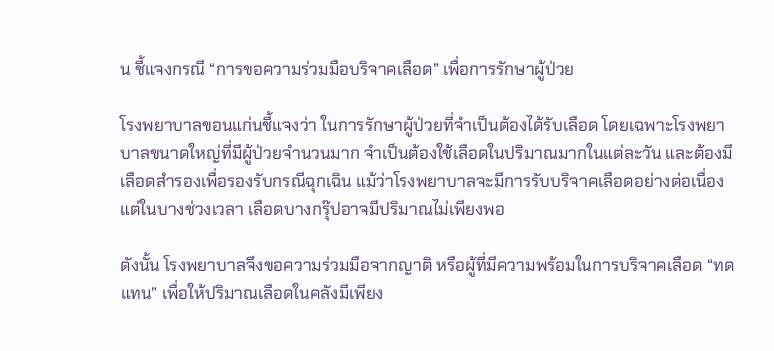น ชี้แจงกรณี “การขอความร่วมมือบริจาคเลือด” เพื่อการรักษาผู้ป่วย

โรงพยาบาลขอนแก่นชี้แจงว่า ในการรักษาผู้ป่วยที่จำเป็นต้องได้รับเลือด โดยเฉพาะโรงพยาบาลขนาดใหญ่ที่มีผู้ป่วยจำนวนมาก จำเป็นต้องใช้เลือดในปริมาณมากในแต่ละวัน และต้องมีเลือดสำรองเพื่อรองรับกรณีฉุกเฉิน แม้ว่าโรงพยาบาลจะมีการรับบริจาคเลือดอย่างต่อเนื่อง แต่ในบางช่วงเวลา เลือดบางกรุ๊ปอาจมีปริมาณไม่เพียงพอ

ดังนั้น โรงพยาบาลจึงขอความร่วมมือจากญาติ หรือผู้ที่มีความพร้อมในการบริจาคเลือด “ทดแทน” เพื่อให้ปริมาณเลือดในคลังมีเพียง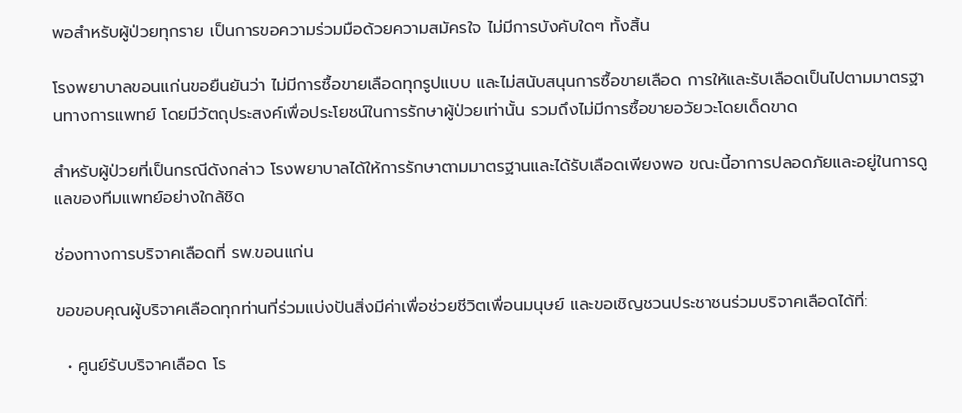พอสำหรับผู้ป่วยทุกราย เป็นการขอความร่วมมือด้วยความสมัครใจ ไม่มีการบังคับใดๆ ทั้งสิ้น

โรงพยาบาลขอนแก่นขอยืนยันว่า ไม่มีการซื้อขายเลือดทุกรูปแบบ และไม่สนับสนุนการซื้อขายเลือด การให้และรับเลือดเป็นไปตามมาตรฐานทางการแพทย์ โดยมีวัตถุประสงค์เพื่อประโยชน์ในการรักษาผู้ป่วยเท่านั้น รวมถึงไม่มีการซื้อขายอวัยวะโดยเด็ดขาด

สำหรับผู้ป่วยที่เป็นกรณีดังกล่าว โรงพยาบาลได้ให้การรักษาตามมาตรฐานและได้รับเลือดเพียงพอ ขณะนี้อาการปลอดภัยและอยู่ในการดูแลของทีมแพทย์อย่างใกล้ชิด

ช่องทางการบริจาคเลือดที่ รพ.ขอนแก่น

ขอขอบคุณผู้บริจาคเลือดทุกท่านที่ร่วมแบ่งปันสิ่งมีค่าเพื่อช่วยชีวิตเพื่อนมนุษย์ และขอเชิญชวนประชาชนร่วมบริจาคเลือดได้ที่:

  • ศูนย์รับบริจาคเลือด โร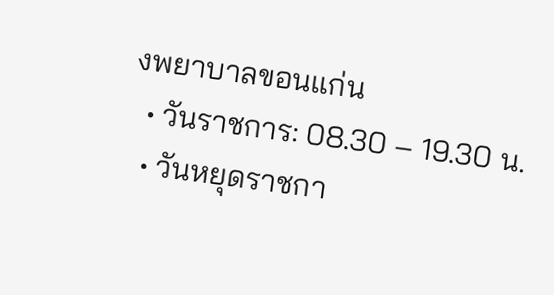งพยาบาลขอนแก่น
  • วันราชการ: 08.30 – 19.30 น.
  • วันหยุดราชกา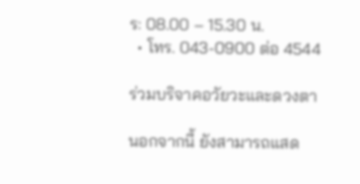ร: 08.00 – 15.30 น.
  • โทร. 043-0900 ต่อ 4544

ร่วมบริจาคอวัยวะและดวงตา

นอกจากนี้ ยังสามารถแสด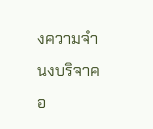งความจำนงบริจาคอ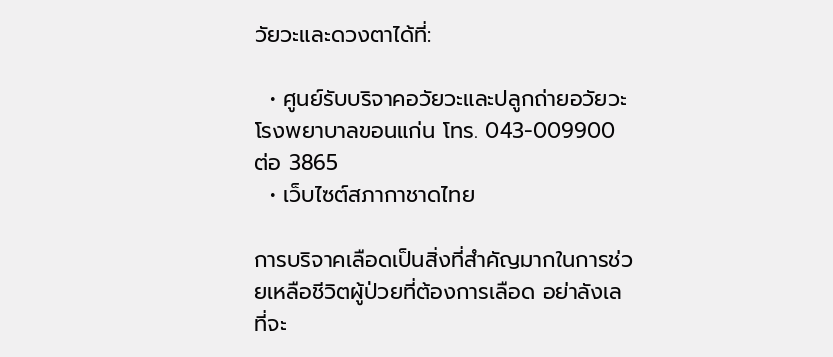วัยวะและดวงตาได้ที่:

  • ศูนย์รับบริจาคอวัยวะและปลูกถ่ายอวัยวะ โรงพยาบาลขอนแก่น โทร. 043-009900 ต่อ 3865
  • เว็บไซต์สภากาชาดไทย

การบริจาคเลือดเป็นสิ่งที่สำคัญมากในการช่วยเหลือชีวิตผู้ป่วยที่ต้องการเลือด อย่าลังเลที่จะ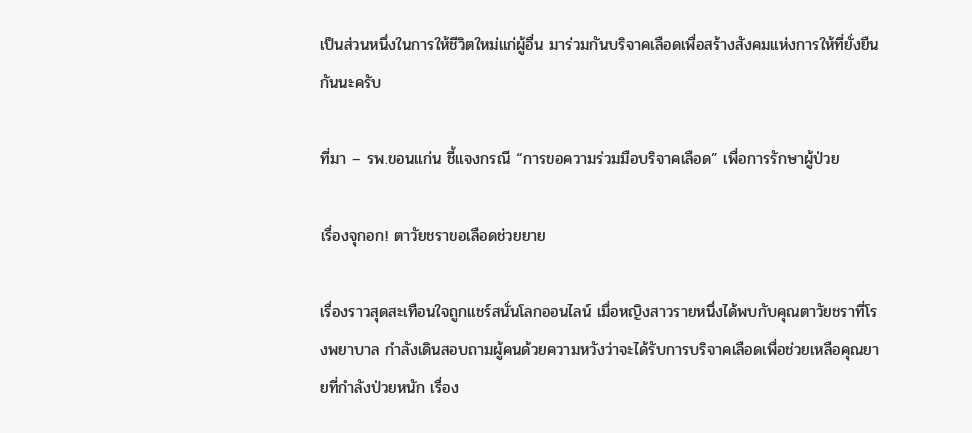เป็นส่วนหนึ่งในการให้ชีวิตใหม่แก่ผู้อื่น มาร่วมกันบริจาคเลือดเพื่อสร้างสังคมแห่งการให้ที่ยั่งยืนกันนะครับ

ที่มา – รพ.ขอนแก่น ชี้แจงกรณี “การขอความร่วมมือบริจาคเลือด” เพื่อการรักษาผู้ป่วย

เรื่องจุกอก! ตาวัยชราขอเลือดช่วยยาย

เรื่องราวสุดสะเทือนใจถูกแชร์สนั่นโลกออนไลน์ เมื่อหญิงสาวรายหนึ่งได้พบกับคุณตาวัยชราที่โรงพยาบาล กำลังเดินสอบถามผู้คนด้วยความหวังว่าจะได้รับการบริจาคเลือดเพื่อช่วยเหลือคุณยายที่กำลังป่วยหนัก เรื่อง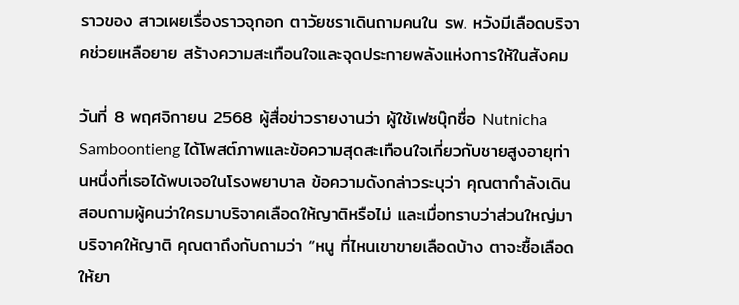ราวของ สาวเผยเรื่องราวจุกอก ตาวัยชราเดินถามคนใน รพ. หวังมีเลือดบริจาคช่วยเหลือยาย สร้างความสะเทือนใจและจุดประกายพลังแห่งการให้ในสังคม

วันที่ 8 พฤศจิกายน 2568 ผู้สื่อข่าวรายงานว่า ผู้ใช้เฟซบุ๊กชื่อ Nutnicha Samboontieng ได้โพสต์ภาพและข้อความสุดสะเทือนใจเกี่ยวกับชายสูงอายุท่านหนึ่งที่เธอได้พบเจอในโรงพยาบาล ข้อความดังกล่าวระบุว่า คุณตากำลังเดินสอบถามผู้คนว่าใครมาบริจาคเลือดให้ญาติหรือไม่ และเมื่อทราบว่าส่วนใหญ่มาบริจาคให้ญาติ คุณตาถึงกับถามว่า “หนู ที่ไหนเขาขายเลือดบ้าง ตาจะซื้อเลือดให้ยา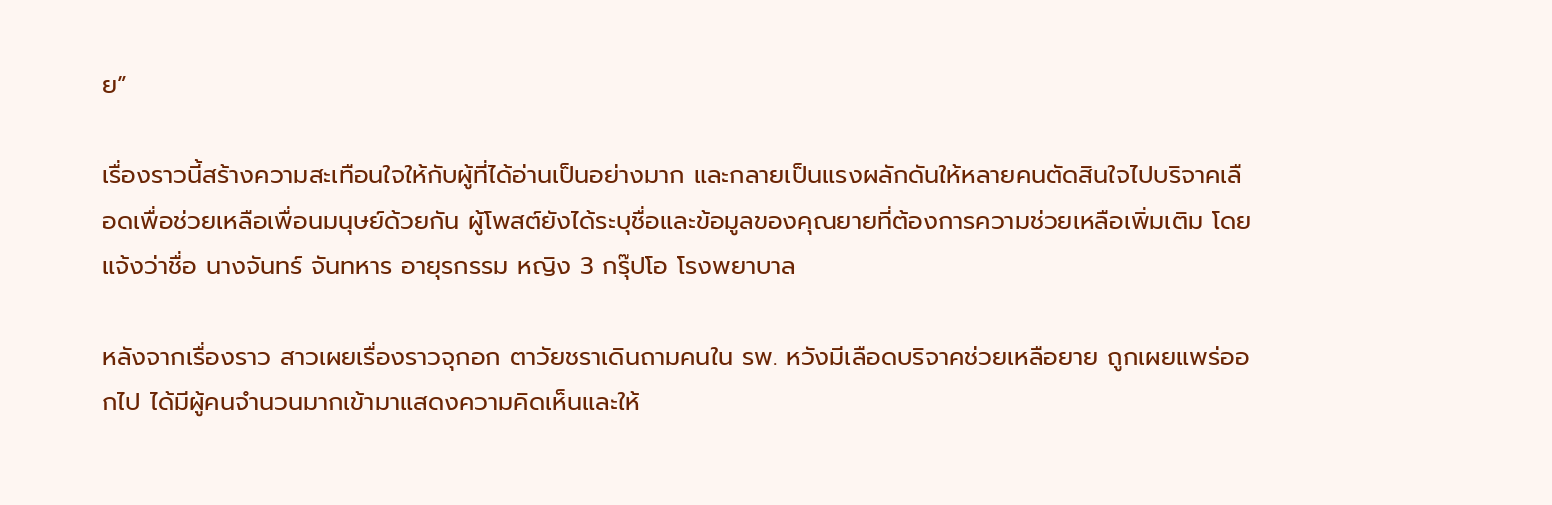ย”

เรื่องราวนี้สร้างความสะเทือนใจให้กับผู้ที่ได้อ่านเป็นอย่างมาก และกลายเป็นแรงผลักดันให้หลายคนตัดสินใจไปบริจาคเลือดเพื่อช่วยเหลือเพื่อนมนุษย์ด้วยกัน ผู้โพสต์ยังได้ระบุชื่อและข้อมูลของคุณยายที่ต้องการความช่วยเหลือเพิ่มเติม โดยแจ้งว่าชื่อ นางจันทร์ จันทหาร อายุรกรรม หญิง 3 กรุ๊ปโอ โรงพยาบาล

หลังจากเรื่องราว สาวเผยเรื่องราวจุกอก ตาวัยชราเดินถามคนใน รพ. หวังมีเลือดบริจาคช่วยเหลือยาย ถูกเผยแพร่ออกไป ได้มีผู้คนจำนวนมากเข้ามาแสดงความคิดเห็นและให้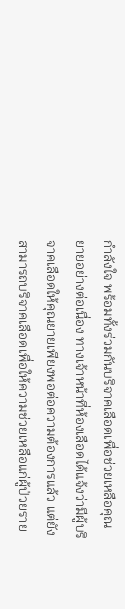กำลังใจ พร้อมทั้งร่วมกันบริจาคเลือดเพื่อช่วยเหลือคุณยายอย่างต่อเนื่อง ทางเจ้าหน้าที่ห้องเลือดได้แจ้งว่ามีผู้บริจาคเลือดให้คุณยายเพียงพอต่อความต้องการแล้ว แต่ยังสามารถบริจาคเลือดเพื่อให้ความช่วยเหลือแก่ผู้ป่วยราย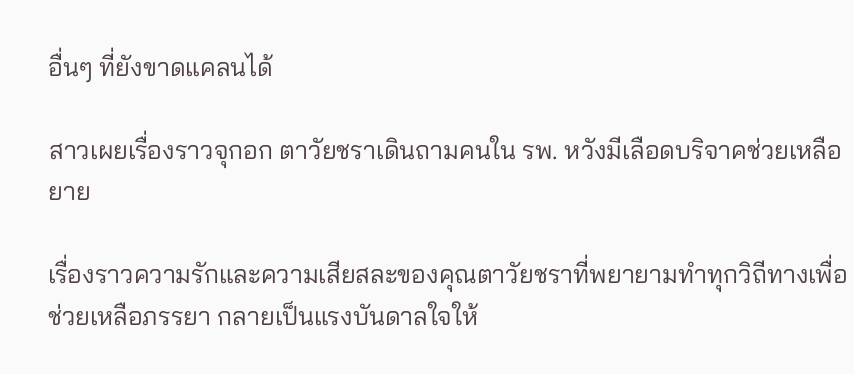อื่นๆ ที่ยังขาดแคลนได้

สาวเผยเรื่องราวจุกอก ตาวัยชราเดินถามคนใน รพ. หวังมีเลือดบริจาคช่วยเหลือยาย

เรื่องราวความรักและความเสียสละของคุณตาวัยชราที่พยายามทำทุกวิถีทางเพื่อช่วยเหลือภรรยา กลายเป็นแรงบันดาลใจให้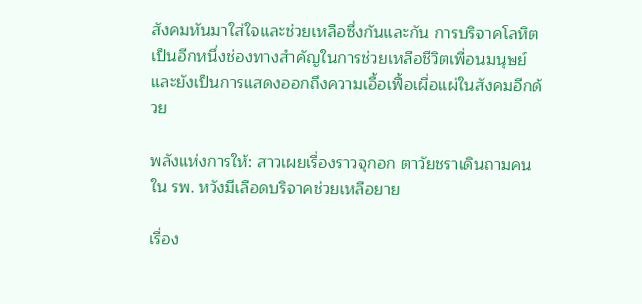สังคมหันมาใส่ใจและช่วยเหลือซึ่งกันและกัน การบริจาคโลหิตเป็นอีกหนึ่งช่องทางสำคัญในการช่วยเหลือชีวิตเพื่อนมนุษย์ และยังเป็นการแสดงออกถึงความเอื้อเฟื้อเผื่อแผ่ในสังคมอีกด้วย

พลังแห่งการให้: สาวเผยเรื่องราวจุกอก ตาวัยชราเดินถามคนใน รพ. หวังมีเลือดบริจาคช่วยเหลือยาย

เรื่อง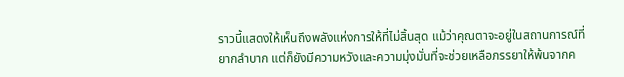ราวนี้แสดงให้เห็นถึงพลังแห่งการให้ที่ไม่สิ้นสุด แม้ว่าคุณตาจะอยู่ในสถานการณ์ที่ยากลำบาก แต่ก็ยังมีความหวังและความมุ่งมั่นที่จะช่วยเหลือภรรยาให้พ้นจากค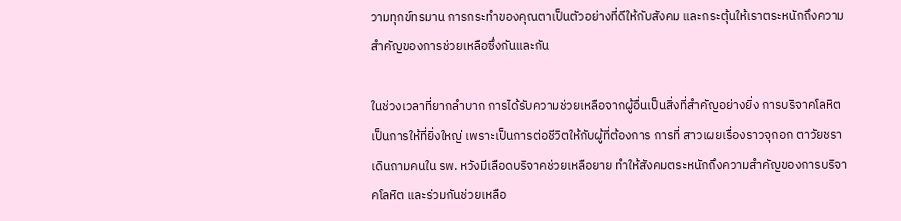วามทุกข์ทรมาน การกระทำของคุณตาเป็นตัวอย่างที่ดีให้กับสังคม และกระตุ้นให้เราตระหนักถึงความสำคัญของการช่วยเหลือซึ่งกันและกัน

ในช่วงเวลาที่ยากลำบาก การได้รับความช่วยเหลือจากผู้อื่นเป็นสิ่งที่สำคัญอย่างยิ่ง การบริจาคโลหิตเป็นการให้ที่ยิ่งใหญ่ เพราะเป็นการต่อชีวิตให้กับผู้ที่ต้องการ การที่ สาวเผยเรื่องราวจุกอก ตาวัยชราเดินถามคนใน รพ. หวังมีเลือดบริจาคช่วยเหลือยาย ทำให้สังคมตระหนักถึงความสำคัญของการบริจาคโลหิต และร่วมกันช่วยเหลือ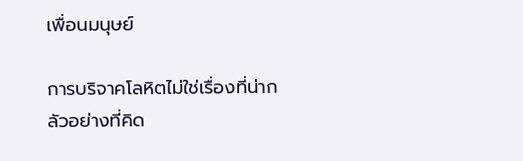เพื่อนมนุษย์

การบริจาคโลหิตไม่ใช่เรื่องที่น่ากลัวอย่างที่คิด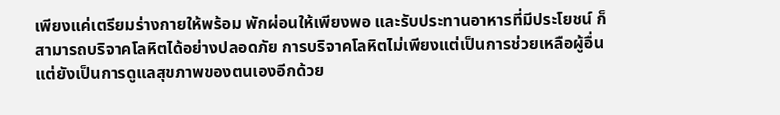เพียงแค่เตรียมร่างกายให้พร้อม พักผ่อนให้เพียงพอ และรับประทานอาหารที่มีประโยชน์ ก็สามารถบริจาคโลหิตได้อย่างปลอดภัย การบริจาคโลหิตไม่เพียงแต่เป็นการช่วยเหลือผู้อื่น แต่ยังเป็นการดูแลสุขภาพของตนเองอีกด้วย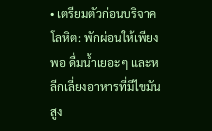• เตรียมตัวก่อนบริจาคโลหิต: พักผ่อนให้เพียงพอ ดื่มน้ำเยอะๆ และหลีกเลี่ยงอาหารที่มีไขมันสูง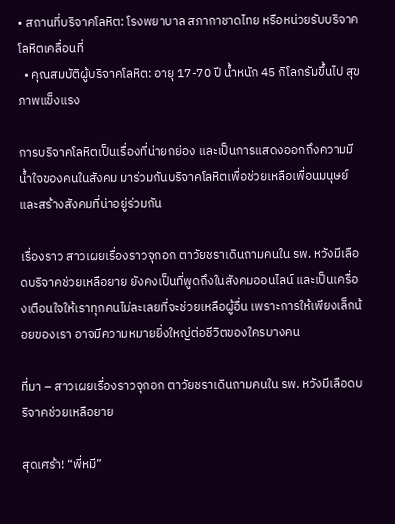• สถานที่บริจาคโลหิต: โรงพยาบาล สภากาชาดไทย หรือหน่วยรับบริจาคโลหิตเคลื่อนที่
  • คุณสมบัติผู้บริจาคโลหิต: อายุ 17-70 ปี น้ำหนัก 45 กิโลกรัมขึ้นไป สุขภาพแข็งแรง

การบริจาคโลหิตเป็นเรื่องที่น่ายกย่อง และเป็นการแสดงออกถึงความมีน้ำใจของคนในสังคม มาร่วมกันบริจาคโลหิตเพื่อช่วยเหลือเพื่อนมนุษย์ และสร้างสังคมที่น่าอยู่ร่วมกัน

เรื่องราว สาวเผยเรื่องราวจุกอก ตาวัยชราเดินถามคนใน รพ. หวังมีเลือดบริจาคช่วยเหลือยาย ยังคงเป็นที่พูดถึงในสังคมออนไลน์ และเป็นเครื่องเตือนใจให้เราทุกคนไม่ละเลยที่จะช่วยเหลือผู้อื่น เพราะการให้เพียงเล็กน้อยของเรา อาจมีความหมายยิ่งใหญ่ต่อชีวิตของใครบางคน

ที่มา – สาวเผยเรื่องราวจุกอก ตาวัยชราเดินถามคนใน รพ. หวังมีเลือดบริจาคช่วยเหลือยาย

สุดเศร้า! “พี่หมี”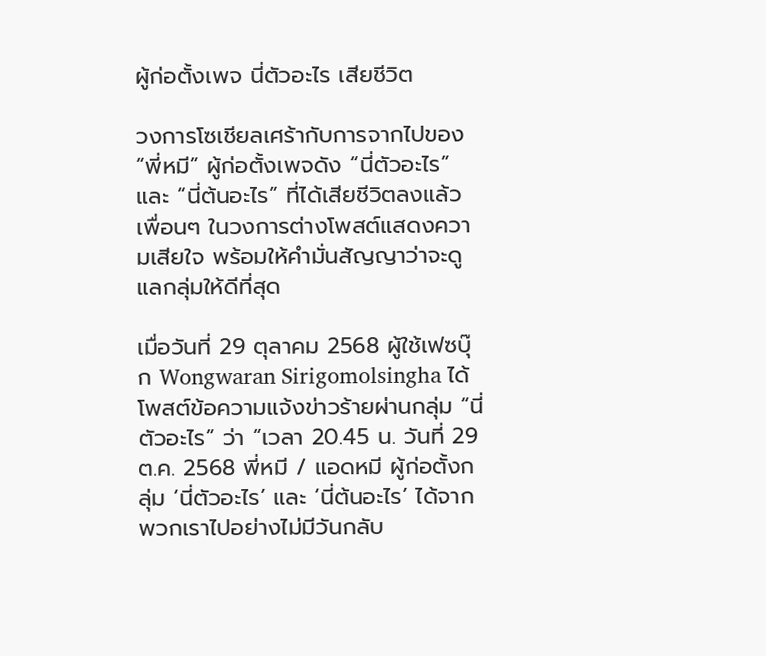ผู้ก่อตั้งเพจ นี่ตัวอะไร เสียชีวิต

วงการโซเชียลเศร้ากับการจากไปของ “พี่หมี” ผู้ก่อตั้งเพจดัง “นี่ตัวอะไร” และ “นี่ต้นอะไร” ที่ได้เสียชีวิตลงแล้ว เพื่อนๆ ในวงการต่างโพสต์แสดงความเสียใจ พร้อมให้คำมั่นสัญญาว่าจะดูแลกลุ่มให้ดีที่สุด

เมื่อวันที่ 29 ตุลาคม 2568 ผู้ใช้เฟซบุ๊ก Wongwaran Sirigomolsingha ได้โพสต์ข้อความแจ้งข่าวร้ายผ่านกลุ่ม “นี่ตัวอะไร” ว่า “เวลา 20.45 น. วันที่ 29 ต.ค. 2568 พี่หมี / แอดหมี ผู้ก่อตั้งกลุ่ม ‘นี่ตัวอะไร’ และ ‘นี่ต้นอะไร’ ได้จากพวกเราไปอย่างไม่มีวันกลับ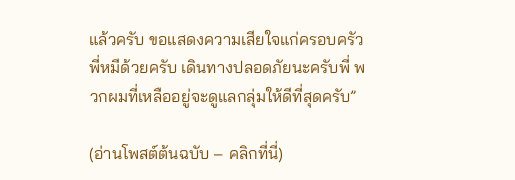แล้วครับ ขอแสดงความเสียใจแก่ครอบครัวพี่หมีด้วยครับ เดินทางปลอดภัยนะครับพี่ พวกผมที่เหลืออยู่จะดูแลกลุ่มให้ดีที่สุดครับ”

(อ่านโพสต์ต้นฉบับ – คลิกที่นี่)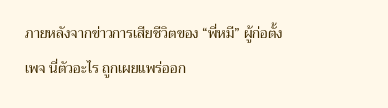ภายหลังจากข่าวการเสียชีวิตของ “พี่หมี” ผู้ก่อตั้งเพจ นี่ตัวอะไร ถูกเผยแพร่ออก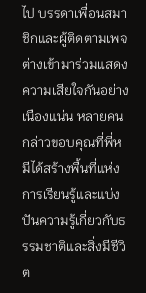ไป บรรดาเพื่อนสมาชิกและผู้ติดตามเพจต่างเข้ามาร่วมแสดงความเสียใจกันอย่างเนืองแน่น หลายคนกล่าวขอบคุณที่พี่หมีได้สร้างพื้นที่แห่งการเรียนรู้และแบ่งปันความรู้เกี่ยวกับธรรมชาติและสิ่งมีชีวิต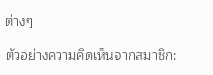ต่างๆ

ตัวอย่างความคิดเห็นจากสมาชิก: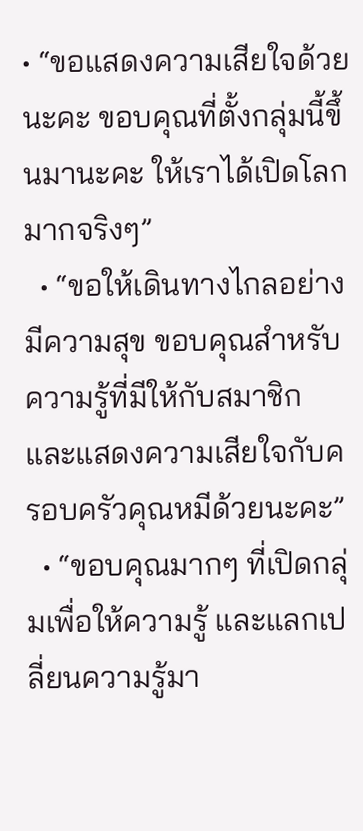• “ขอแสดงความเสียใจด้วยนะคะ ขอบคุณที่ตั้งกลุ่มนี้ขึ้นมานะคะ ให้เราได้เปิดโลกมากจริงๆ”
  • “ขอให้เดินทางไกลอย่างมีความสุข ขอบคุณสำหรับความรู้ที่มีให้กับสมาชิก และแสดงความเสียใจกับครอบครัวคุณหมีด้วยนะคะ”
  • “ขอบคุณมากๆ ที่เปิดกลุ่มเพื่อให้ความรู้ และแลกเปลี่ยนความรู้มา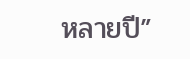หลายปี”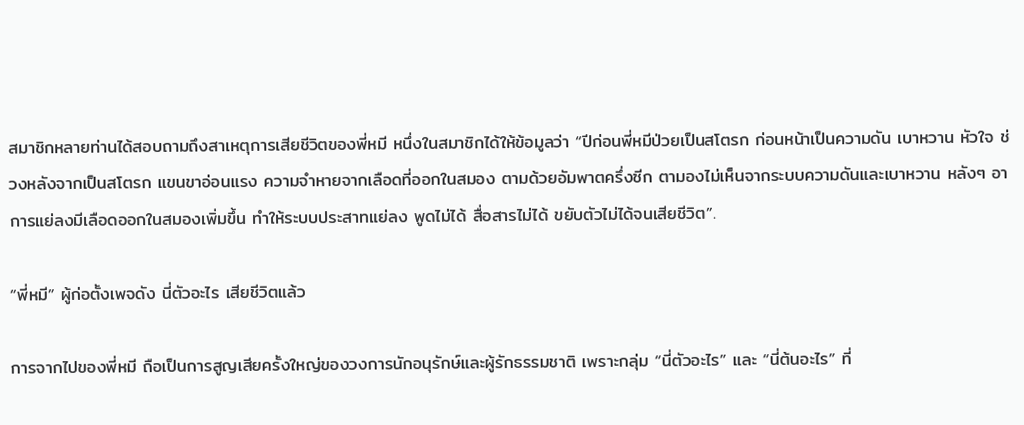สมาชิกหลายท่านได้สอบถามถึงสาเหตุการเสียชีวิตของพี่หมี หนึ่งในสมาชิกได้ให้ข้อมูลว่า “ปีก่อนพี่หมีป่วยเป็นสโตรก ก่อนหน้าเป็นความดัน เบาหวาน หัวใจ ช่วงหลังจากเป็นสโตรก แขนขาอ่อนแรง ความจำหายจากเลือดที่ออกในสมอง ตามด้วยอัมพาตครึ่งซีก ตามองไม่เห็นจากระบบความดันและเบาหวาน หลังๆ อาการแย่ลงมีเลือดออกในสมองเพิ่มขึ้น ทำให้ระบบประสาทแย่ลง พูดไม่ได้ สื่อสารไม่ได้ ขยับตัวไม่ได้จนเสียชีวิต”.

“พี่หมี” ผู้ก่อตั้งเพจดัง นี่ตัวอะไร เสียชีวิตแล้ว

การจากไปของพี่หมี ถือเป็นการสูญเสียครั้งใหญ่ของวงการนักอนุรักษ์และผู้รักธรรมชาติ เพราะกลุ่ม “นี่ตัวอะไร” และ “นี่ต้นอะไร” ที่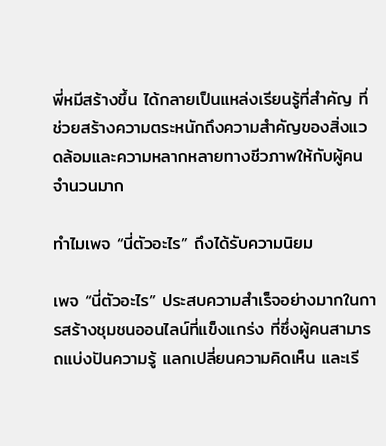พี่หมีสร้างขึ้น ได้กลายเป็นแหล่งเรียนรู้ที่สำคัญ ที่ช่วยสร้างความตระหนักถึงความสำคัญของสิ่งแวดล้อมและความหลากหลายทางชีวภาพให้กับผู้คนจำนวนมาก

ทำไมเพจ “นี่ตัวอะไร” ถึงได้รับความนิยม

เพจ “นี่ตัวอะไร” ประสบความสำเร็จอย่างมากในการสร้างชุมชนออนไลน์ที่แข็งแกร่ง ที่ซึ่งผู้คนสามารถแบ่งปันความรู้ แลกเปลี่ยนความคิดเห็น และเรี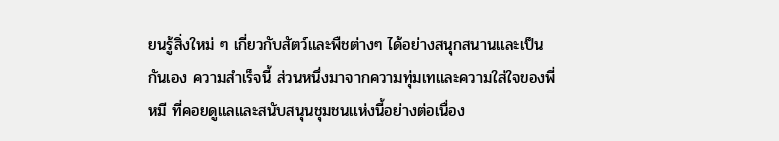ยนรู้สิ่งใหม่ ๆ เกี่ยวกับสัตว์และพืชต่างๆ ได้อย่างสนุกสนานและเป็นกันเอง ความสำเร็จนี้ ส่วนหนึ่งมาจากความทุ่มเทและความใส่ใจของพี่หมี ที่คอยดูแลและสนับสนุนชุมชนแห่งนี้อย่างต่อเนื่อง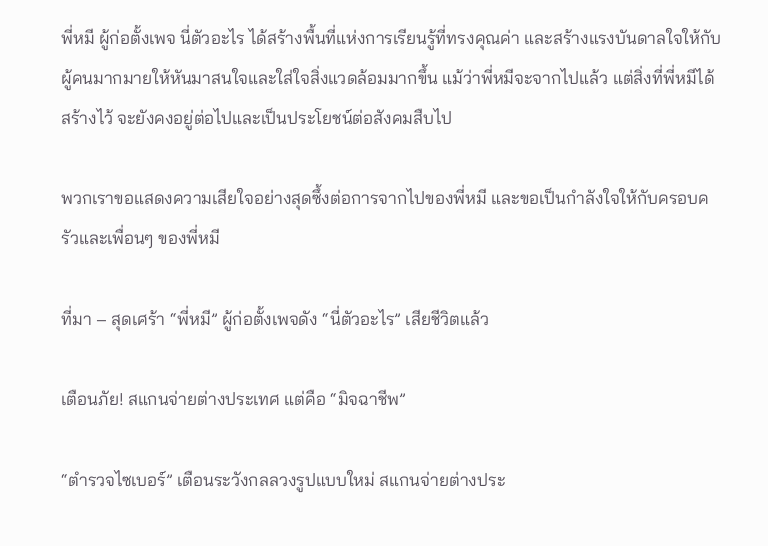พี่หมี ผู้ก่อตั้งเพจ นี่ตัวอะไร ได้สร้างพื้นที่แห่งการเรียนรู้ที่ทรงคุณค่า และสร้างแรงบันดาลใจให้กับผู้คนมากมายให้หันมาสนใจและใส่ใจสิ่งแวดล้อมมากขึ้น แม้ว่าพี่หมีจะจากไปแล้ว แต่สิ่งที่พี่หมีได้สร้างไว้ จะยังคงอยู่ต่อไปและเป็นประโยชน์ต่อสังคมสืบไป

พวกเราขอแสดงความเสียใจอย่างสุดซึ้งต่อการจากไปของพี่หมี และขอเป็นกำลังใจให้กับครอบครัวและเพื่อนๆ ของพี่หมี

ที่มา – สุดเศร้า “พี่หมี” ผู้ก่อตั้งเพจดัง “นี่ตัวอะไร” เสียชีวิตแล้ว

เตือนภัย! สแกนจ่ายต่างประเทศ แต่คือ “มิจฉาชีพ”

“ตำรวจไซเบอร์” เตือนระวังกลลวงรูปแบบใหม่ สแกนจ่ายต่างประ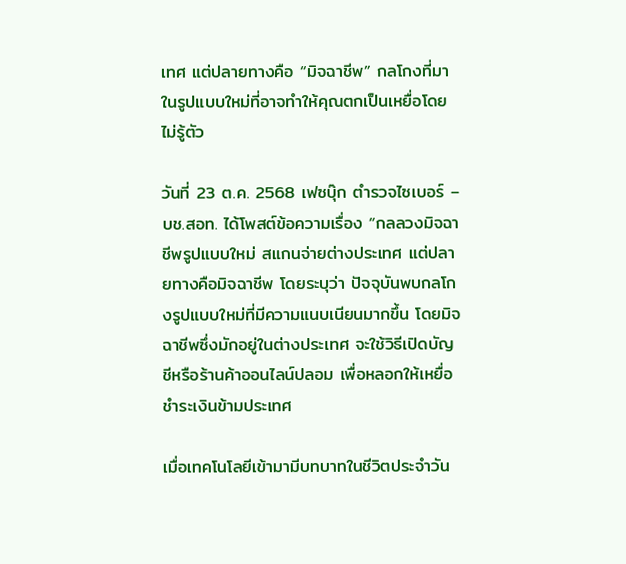เทศ แต่ปลายทางคือ “มิจฉาชีพ” กลโกงที่มาในรูปแบบใหม่ที่อาจทำให้คุณตกเป็นเหยื่อโดยไม่รู้ตัว

วันที่ 23 ต.ค. 2568 เฟซบุ๊ก ตำรวจไซเบอร์ – บช.สอท. ได้โพสต์ข้อความเรื่อง “กลลวงมิจฉาชีพรูปแบบใหม่ สแกนจ่ายต่างประเทศ แต่ปลายทางคือมิจฉาชีพ โดยระบุว่า ปัจจุบันพบกลโกงรูปแบบใหม่ที่มีความแนบเนียนมากขึ้น โดยมิจฉาชีพซึ่งมักอยู่ในต่างประเทศ จะใช้วิธีเปิดบัญชีหรือร้านค้าออนไลน์ปลอม เพื่อหลอกให้เหยื่อชำระเงินข้ามประเทศ

เมื่อเทคโนโลยีเข้ามามีบทบาทในชีวิตประจำวัน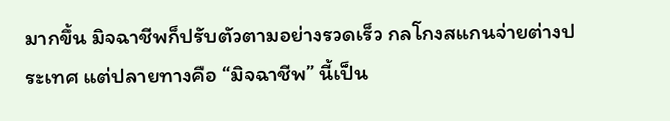มากขึ้น มิจฉาชีพก็ปรับตัวตามอย่างรวดเร็ว กลโกงสแกนจ่ายต่างประเทศ แต่ปลายทางคือ “มิจฉาชีพ” นี้เป็น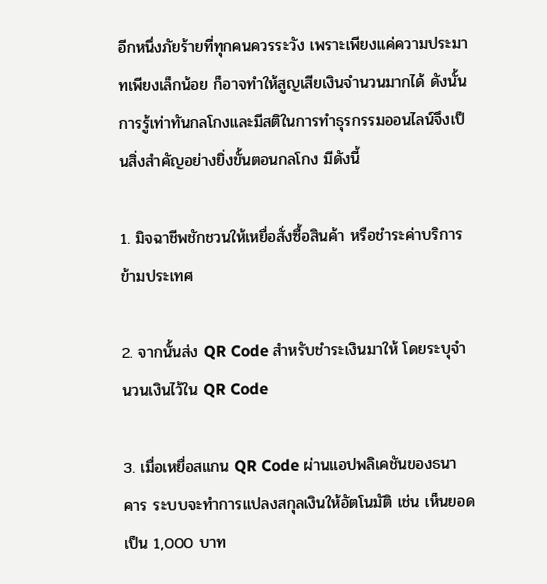อีกหนึ่งภัยร้ายที่ทุกคนควรระวัง เพราะเพียงแค่ความประมาทเพียงเล็กน้อย ก็อาจทำให้สูญเสียเงินจำนวนมากได้ ดังนั้นการรู้เท่าทันกลโกงและมีสติในการทำธุรกรรมออนไลน์จึงเป็นสิ่งสำคัญอย่างยิ่งขั้นตอนกลโกง มีดังนี้

1. มิจฉาชีพชักชวนให้เหยื่อสั่งซื้อสินค้า หรือชำระค่าบริการข้ามประเทศ

2. จากนั้นส่ง QR Code สำหรับชำระเงินมาให้ โดยระบุจำนวนเงินไว้ใน QR Code

3. เมื่อเหยื่อสแกน QR Code ผ่านแอปพลิเคชันของธนาคาร ระบบจะทำการแปลงสกุลเงินให้อัตโนมัติ เช่น เห็นยอดเป็น 1,000 บาท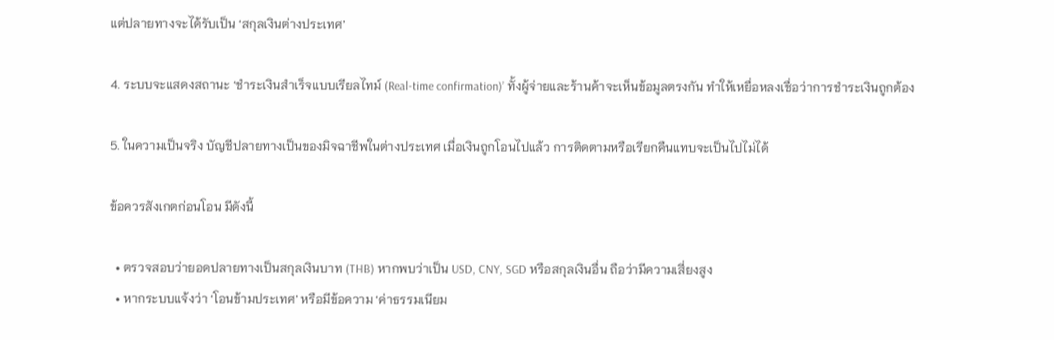แต่ปลายทางจะได้รับเป็น ‘สกุลเงินต่างประเทศ’

4. ระบบจะแสดงสถานะ ‘ชำระเงินสำเร็จแบบเรียลไทม์ (Real-time confirmation)’ ทั้งผู้จ่ายและร้านค้าจะเห็นข้อมูลตรงกัน ทำให้เหยื่อหลงเชื่อว่าการชำระเงินถูกต้อง

5. ในความเป็นจริง บัญชีปลายทางเป็นของมิจฉาชีพในต่างประเทศ เมื่อเงินถูกโอนไปแล้ว การติดตามหรือเรียกคืนแทบจะเป็นไปไม่ได้

ข้อควรสังเกตก่อนโอน มีดังนี้

  • ตรวจสอบว่ายอดปลายทางเป็นสกุลเงินบาท (THB) หากพบว่าเป็น USD, CNY, SGD หรือสกุลเงินอื่น ถือว่ามีความเสี่ยงสูง
  • หากระบบแจ้งว่า ‘โอนข้ามประเทศ’ หรือมีข้อความ ‘ค่าธรรมเนียม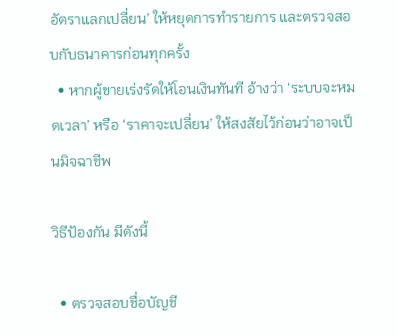อัตราแลกเปลี่ยน’ ให้หยุดการทำรายการ และตรวจสอบกับธนาคารก่อนทุกครั้ง
  • หากผู้ขายเร่งรัดให้โอนเงินทันที อ้างว่า ‘ระบบจะหมดเวลา’ หรือ ‘ราคาจะเปลี่ยน’ ให้สงสัยไว้ก่อนว่าอาจเป็นมิจฉาชีพ

วิธีป้องกัน มีดังนี้

  • ตรวจสอบชื่อบัญชี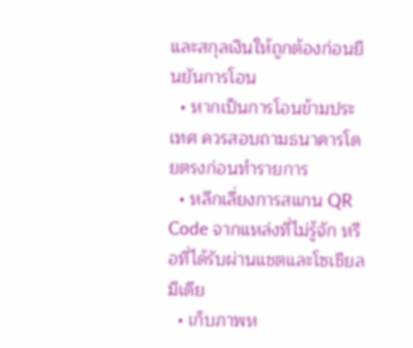และสกุลเงินให้ถูกต้องก่อนยืนยันการโอน
  • หากเป็นการโอนข้ามประเทศ ควรสอบถามธนาคารโดยตรงก่อนทำรายการ
  • หลีกเลี่ยงการสแกน QR Code จากแหล่งที่ไม่รู้จัก หรือที่ได้รับผ่านแชตและโซเชียลมีเดีย
  • เก็บภาพห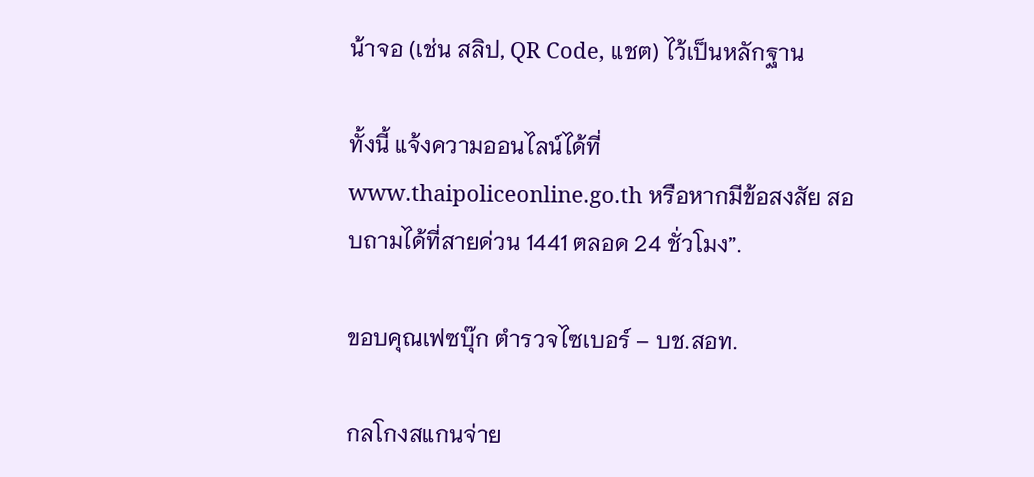น้าจอ (เช่น สลิป, QR Code, แชต) ไว้เป็นหลักฐาน

ทั้งนี้ แจ้งความออนไลน์ได้ที่ www.thaipoliceonline.go.th หรือหากมีข้อสงสัย สอบถามได้ที่สายด่วน 1441 ตลอด 24 ชั่วโมง”.

ขอบคุณเฟซบุ๊ก ตำรวจไซเบอร์ – บช.สอท.

กลโกงสแกนจ่าย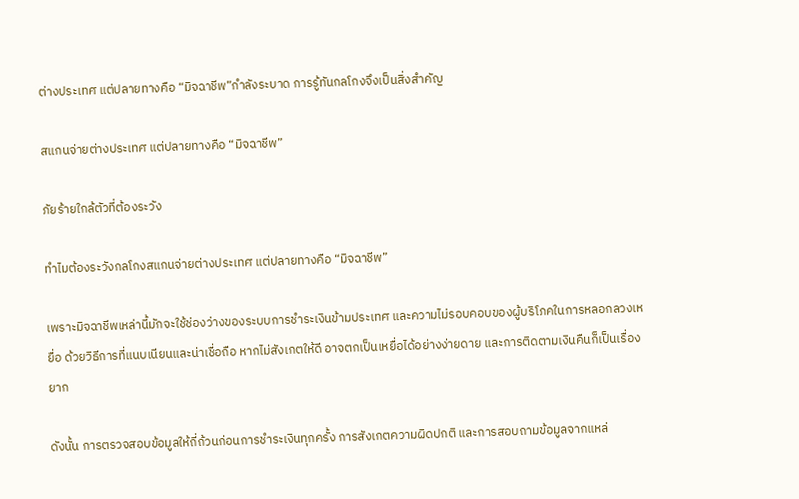ต่างประเทศ แต่ปลายทางคือ “มิจฉาชีพ”กำลังระบาด การรู้ทันกลโกงจึงเป็นสิ่งสำคัญ

สแกนจ่ายต่างประเทศ แต่ปลายทางคือ “มิจฉาชีพ”

ภัยร้ายใกล้ตัวที่ต้องระวัง

ทำไมต้องระวังกลโกงสแกนจ่ายต่างประเทศ แต่ปลายทางคือ “มิจฉาชีพ”

เพราะมิจฉาชีพเหล่านี้มักจะใช้ช่องว่างของระบบการชำระเงินข้ามประเทศ และความไม่รอบคอบของผู้บริโภคในการหลอกลวงเหยื่อ ด้วยวิธีการที่แนบเนียนและน่าเชื่อถือ หากไม่สังเกตให้ดี อาจตกเป็นเหยื่อได้อย่างง่ายดาย และการติดตามเงินคืนก็เป็นเรื่องยาก

ดังนั้น การตรวจสอบข้อมูลให้ถี่ถ้วนก่อนการชำระเงินทุกครั้ง การสังเกตความผิดปกติ และการสอบถามข้อมูลจากแหล่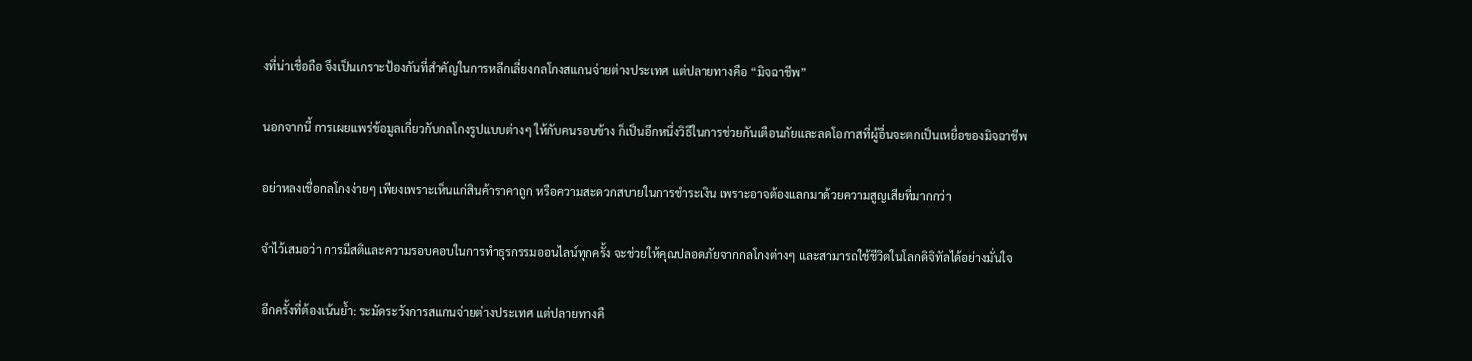งที่น่าเชื่อถือ จึงเป็นเกราะป้องกันที่สำคัญในการหลีกเลี่ยงกลโกงสแกนจ่ายต่างประเทศ แต่ปลายทางคือ “มิจฉาชีพ”

นอกจากนี้ การเผยแพร่ข้อมูลเกี่ยวกับกลโกงรูปแบบต่างๆ ให้กับคนรอบข้าง ก็เป็นอีกหนึ่งวิธีในการช่วยกันเตือนภัยและลดโอกาสที่ผู้อื่นจะตกเป็นเหยื่อของมิจฉาชีพ

อย่าหลงเชื่อกลโกงง่ายๆ เพียงเพราะเห็นแก่สินค้าราคาถูก หรือความสะดวกสบายในการชำระเงิน เพราะอาจต้องแลกมาด้วยความสูญเสียที่มากกว่า

จำไว้เสมอว่า การมีสติและความรอบคอบในการทำธุรกรรมออนไลน์ทุกครั้ง จะช่วยให้คุณปลอดภัยจากกลโกงต่างๆ และสามารถใช้ชีวิตในโลกดิจิทัลได้อย่างมั่นใจ

อีกครั้งที่ต้องเน้นย้ำ: ระมัดระวังการสแกนจ่ายต่างประเทศ แต่ปลายทางคื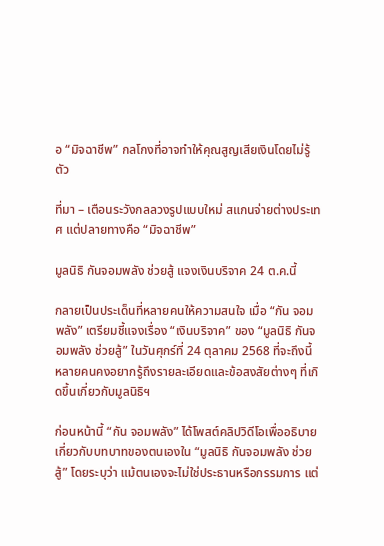อ “มิจฉาชีพ” กลโกงที่อาจทำให้คุณสูญเสียเงินโดยไม่รู้ตัว

ที่มา – เตือนระวังกลลวงรูปแบบใหม่ สแกนจ่ายต่างประเทศ แต่ปลายทางคือ “มิจฉาชีพ”

มูลนิธิ กันจอมพลัง ช่วยสู้ แจงเงินบริจาค 24 ต.ค.นี้

กลายเป็นประเด็นที่หลายคนให้ความสนใจ เมื่อ “กัน จอมพลัง” เตรียมชี้แจงเรื่อง “เงินบริจาค” ของ “มูลนิธิ กันจอมพลัง ช่วยสู้” ในวันศุกร์ที่ 24 ตุลาคม 2568 ที่จะถึงนี้ หลายคนคงอยากรู้ถึงรายละเอียดและข้อสงสัยต่างๆ ที่เกิดขึ้นเกี่ยวกับมูลนิธิฯ

ก่อนหน้านี้ “กัน จอมพลัง” ได้โพสต์คลิปวิดีโอเพื่ออธิบายเกี่ยวกับบทบาทของตนเองใน “มูลนิธิ กันจอมพลัง ช่วยสู้” โดยระบุว่า แม้ตนเองจะไม่ใช่ประธานหรือกรรมการ แต่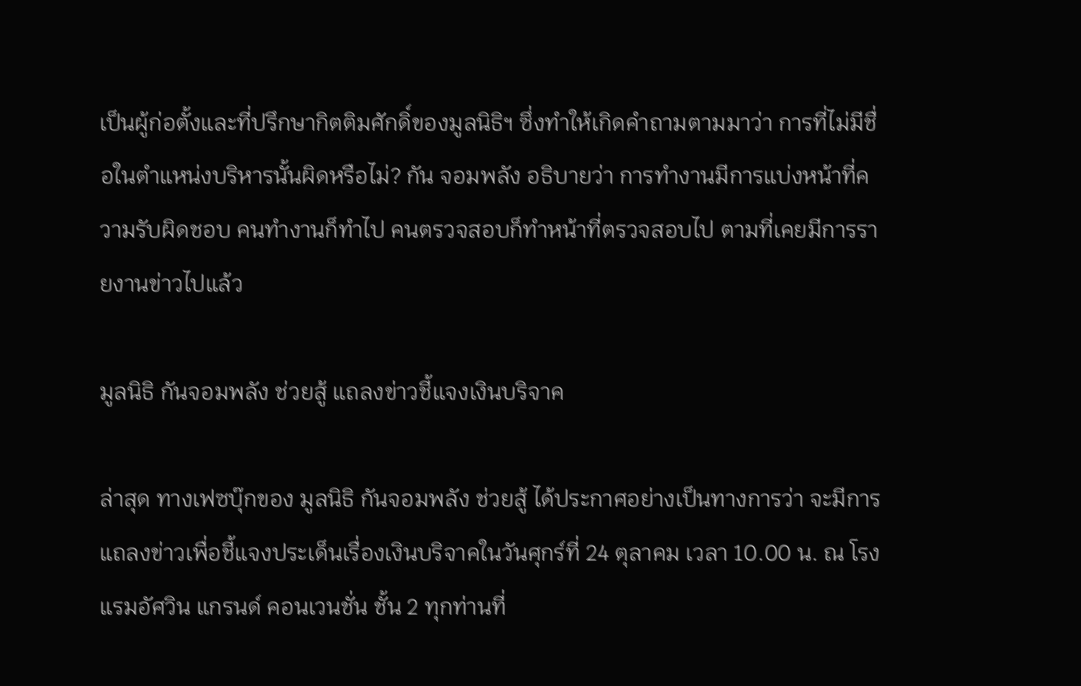เป็นผู้ก่อตั้งและที่ปรึกษากิตติมศักดิ์ของมูลนิธิฯ ซึ่งทำให้เกิดคำถามตามมาว่า การที่ไม่มีชื่อในตำแหน่งบริหารนั้นผิดหรือไม่? กัน จอมพลัง อธิบายว่า การทำงานมีการแบ่งหน้าที่ความรับผิดชอบ คนทำงานก็ทำไป คนตรวจสอบก็ทำหน้าที่ตรวจสอบไป ตามที่เคยมีการรายงานข่าวไปแล้ว

มูลนิธิ กันจอมพลัง ช่วยสู้ แถลงข่าวชี้แจงเงินบริจาค

ล่าสุด ทางเฟซบุ๊กของ มูลนิธิ กันจอมพลัง ช่วยสู้ ได้ประกาศอย่างเป็นทางการว่า จะมีการแถลงข่าวเพื่อชี้แจงประเด็นเรื่องเงินบริจาคในวันศุกร์ที่ 24 ตุลาคม เวลา 10.00 น. ณ โรงแรมอัศวิน แกรนด์ คอนเวนชั่น ชั้น 2 ทุกท่านที่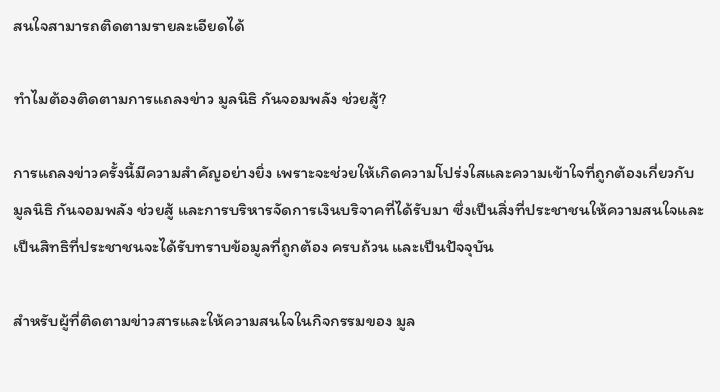สนใจสามารถติดตามรายละเอียดได้

ทำไมต้องติดตามการแถลงข่าว มูลนิธิ กันจอมพลัง ช่วยสู้?

การแถลงข่าวครั้งนี้มีความสำคัญอย่างยิ่ง เพราะจะช่วยให้เกิดความโปร่งใสและความเข้าใจที่ถูกต้องเกี่ยวกับ มูลนิธิ กันจอมพลัง ช่วยสู้ และการบริหารจัดการเงินบริจาคที่ได้รับมา ซึ่งเป็นสิ่งที่ประชาชนให้ความสนใจและเป็นสิทธิที่ประชาชนจะได้รับทราบข้อมูลที่ถูกต้อง ครบถ้วน และเป็นปัจจุบัน

สำหรับผู้ที่ติดตามข่าวสารและให้ความสนใจในกิจกรรมของ มูล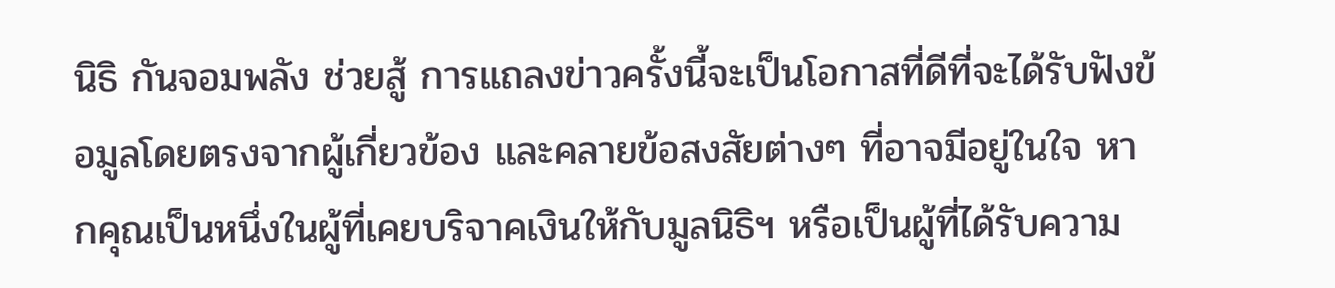นิธิ กันจอมพลัง ช่วยสู้ การแถลงข่าวครั้งนี้จะเป็นโอกาสที่ดีที่จะได้รับฟังข้อมูลโดยตรงจากผู้เกี่ยวข้อง และคลายข้อสงสัยต่างๆ ที่อาจมีอยู่ในใจ หากคุณเป็นหนึ่งในผู้ที่เคยบริจาคเงินให้กับมูลนิธิฯ หรือเป็นผู้ที่ได้รับความ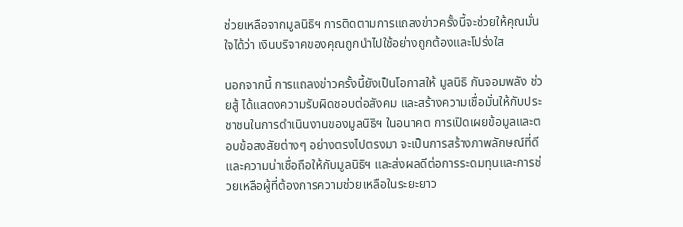ช่วยเหลือจากมูลนิธิฯ การติดตามการแถลงข่าวครั้งนี้จะช่วยให้คุณมั่นใจได้ว่า เงินบริจาคของคุณถูกนำไปใช้อย่างถูกต้องและโปร่งใส

นอกจากนี้ การแถลงข่าวครั้งนี้ยังเป็นโอกาสให้ มูลนิธิ กันจอมพลัง ช่วยสู้ ได้แสดงความรับผิดชอบต่อสังคม และสร้างความเชื่อมั่นให้กับประชาชนในการดำเนินงานของมูลนิธิฯ ในอนาคต การเปิดเผยข้อมูลและตอบข้อสงสัยต่างๆ อย่างตรงไปตรงมา จะเป็นการสร้างภาพลักษณ์ที่ดีและความน่าเชื่อถือให้กับมูลนิธิฯ และส่งผลดีต่อการระดมทุนและการช่วยเหลือผู้ที่ต้องการความช่วยเหลือในระยะยาว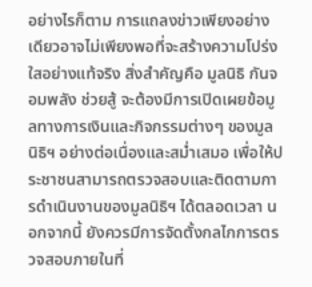อย่างไรก็ตาม การแถลงข่าวเพียงอย่างเดียวอาจไม่เพียงพอที่จะสร้างความโปร่งใสอย่างแท้จริง สิ่งสำคัญคือ มูลนิธิ กันจอมพลัง ช่วยสู้ จะต้องมีการเปิดเผยข้อมูลทางการเงินและกิจกรรมต่างๆ ของมูลนิธิฯ อย่างต่อเนื่องและสม่ำเสมอ เพื่อให้ประชาชนสามารถตรวจสอบและติดตามการดำเนินงานของมูลนิธิฯ ได้ตลอดเวลา นอกจากนี้ ยังควรมีการจัดตั้งกลไกการตรวจสอบภายในที่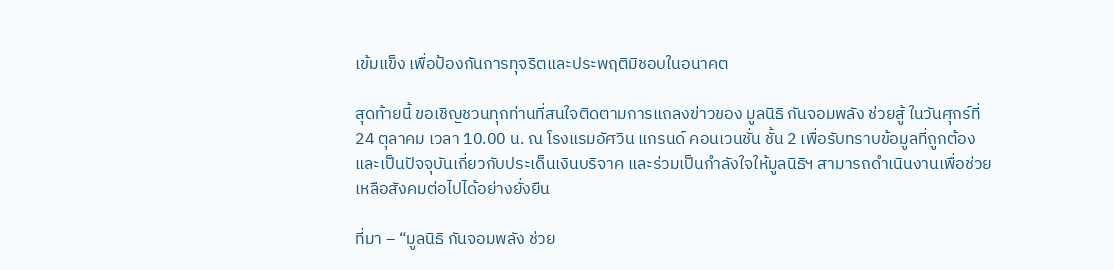เข้มแข็ง เพื่อป้องกันการทุจริตและประพฤติมิชอบในอนาคต

สุดท้ายนี้ ขอเชิญชวนทุกท่านที่สนใจติดตามการแถลงข่าวของ มูลนิธิ กันจอมพลัง ช่วยสู้ ในวันศุกร์ที่ 24 ตุลาคม เวลา 10.00 น. ณ โรงแรมอัศวิน แกรนด์ คอนเวนชั่น ชั้น 2 เพื่อรับทราบข้อมูลที่ถูกต้องและเป็นปัจจุบันเกี่ยวกับประเด็นเงินบริจาค และร่วมเป็นกำลังใจให้มูลนิธิฯ สามารถดำเนินงานเพื่อช่วยเหลือสังคมต่อไปได้อย่างยั่งยืน

ที่มา – “มูลนิธิ กันจอมพลัง ช่วย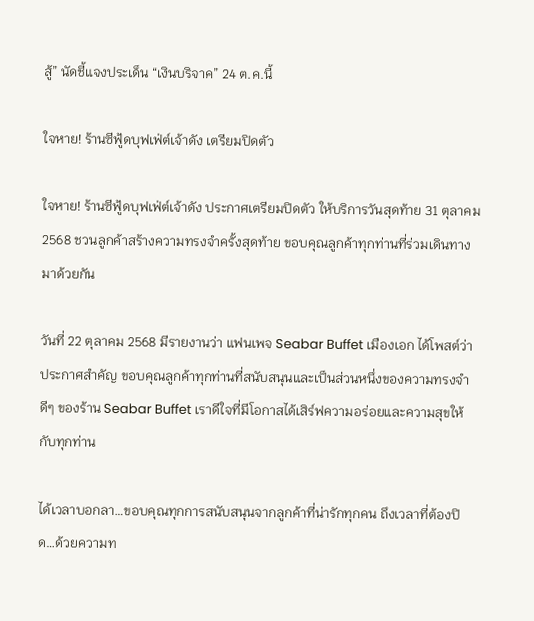สู้” นัดชี้แจงประเด็น “เงินบริจาค” 24 ต.ค.นี้

ใจหาย! ร้านซีฟู้ดบุฟเฟ่ต์เจ้าดัง เตรียมปิดตัว

ใจหาย! ร้านซีฟู้ดบุฟเฟ่ต์เจ้าดัง ประกาศเตรียมปิดตัว ให้บริการวันสุดท้าย 31 ตุลาคม 2568 ชวนลูกค้าสร้างความทรงจำครั้งสุดท้าย ขอบคุณลูกค้าทุกท่านที่ร่วมเดินทางมาด้วยกัน

วันที่ 22 ตุลาคม 2568 มีรายงานว่า แฟนเพจ Seabar Buffet เมืองเอก ได้โพสต์ว่า ประกาศสำคัญ ขอบคุณลูกค้าทุกท่านที่สนับสนุนและเป็นส่วนหนึ่งของความทรงจำดีๆ ของร้าน Seabar Buffet เราดีใจที่มีโอกาสได้เสิร์ฟความอร่อยและความสุขให้กับทุกท่าน

ได้เวลาบอกลา…ขอบคุณทุกการสนับสนุนจากลูกค้าที่น่ารักทุกคน ถึงเวลาที่ต้องปิด…ด้วยความท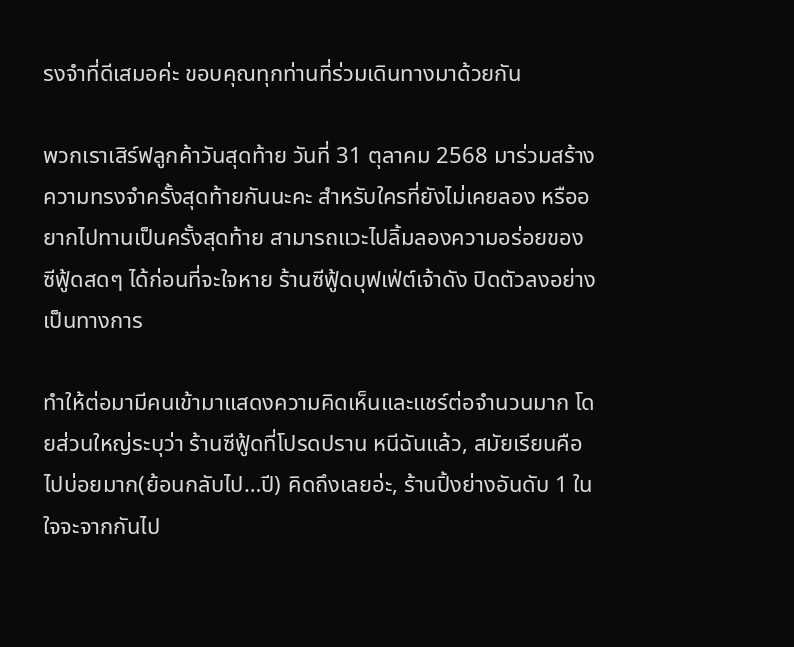รงจำที่ดีเสมอค่ะ ขอบคุณทุกท่านที่ร่วมเดินทางมาด้วยกัน

พวกเราเสิร์ฟลูกค้าวันสุดท้าย วันที่ 31 ตุลาคม 2568 มาร่วมสร้างความทรงจำครั้งสุดท้ายกันนะคะ สำหรับใครที่ยังไม่เคยลอง หรืออยากไปทานเป็นครั้งสุดท้าย สามารถแวะไปลิ้มลองความอร่อยของซีฟู้ดสดๆ ได้ก่อนที่จะใจหาย ร้านซีฟู้ดบุฟเฟ่ต์เจ้าดัง ปิดตัวลงอย่างเป็นทางการ

ทำให้ต่อมามีคนเข้ามาแสดงความคิดเห็นและแชร์ต่อจำนวนมาก โดยส่วนใหญ่ระบุว่า ร้านซีฟู้ดที่โปรดปราน หนีฉันแล้ว, สมัยเรียนคือไปบ่อยมาก(ย้อนกลับไป…ปี) คิดถึงเลยอ่ะ, ร้านปิ้งย่างอันดับ 1 ในใจจะจากกันไป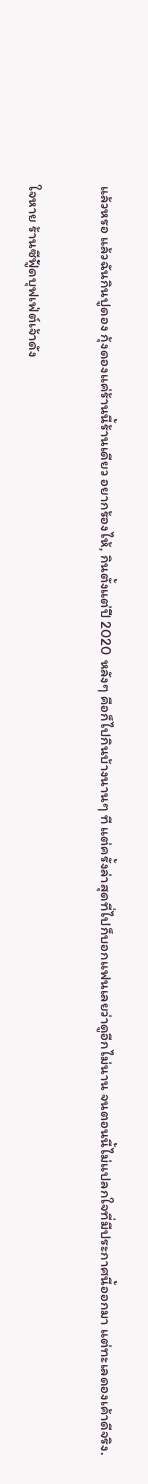แล้วหรอ แล้วฉันกินปูดอง กุ้งดองแค่ร้านนี้ร้านเดียว อยากร้องไห้, กินตั้งแต่ปี 2020 หลังๆ คือก็ไปกินบ้างนานๆ ที แต่ครั้งล่าสุดที่ไปก็บอกแฟนเลยว่าดูอีกไม่นาน จนตอนนี้ไม่แปลกใจที่มีประกาศนี้ออกมา แต่ทะเลดองเค้าดีจริง.

ใจหาย ร้านซีฟู้ดบุฟเฟ่ต์เจ้าดัง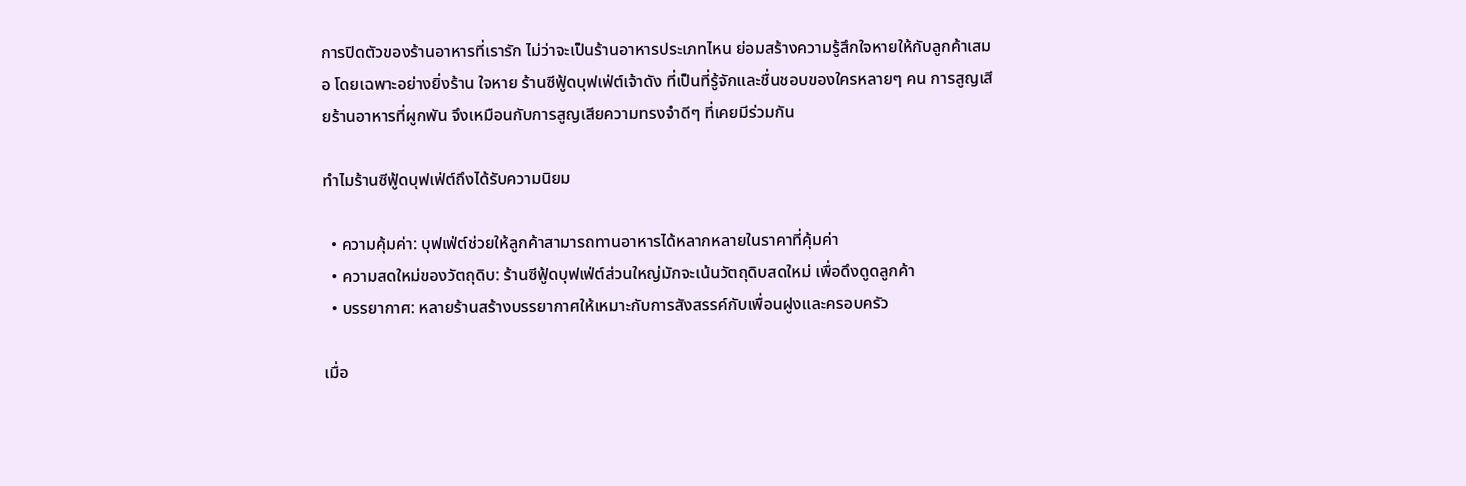การปิดตัวของร้านอาหารที่เรารัก ไม่ว่าจะเป็นร้านอาหารประเภทไหน ย่อมสร้างความรู้สึกใจหายให้กับลูกค้าเสมอ โดยเฉพาะอย่างยิ่งร้าน ใจหาย ร้านซีฟู้ดบุฟเฟ่ต์เจ้าดัง ที่เป็นที่รู้จักและชื่นชอบของใครหลายๆ คน การสูญเสียร้านอาหารที่ผูกพัน จึงเหมือนกับการสูญเสียความทรงจำดีๆ ที่เคยมีร่วมกัน

ทำไมร้านซีฟู้ดบุฟเฟ่ต์ถึงได้รับความนิยม

  • ความคุ้มค่า: บุฟเฟ่ต์ช่วยให้ลูกค้าสามารถทานอาหารได้หลากหลายในราคาที่คุ้มค่า
  • ความสดใหม่ของวัตถุดิบ: ร้านซีฟู้ดบุฟเฟ่ต์ส่วนใหญ่มักจะเน้นวัตถุดิบสดใหม่ เพื่อดึงดูดลูกค้า
  • บรรยากาศ: หลายร้านสร้างบรรยากาศให้เหมาะกับการสังสรรค์กับเพื่อนฝูงและครอบครัว

เมื่อ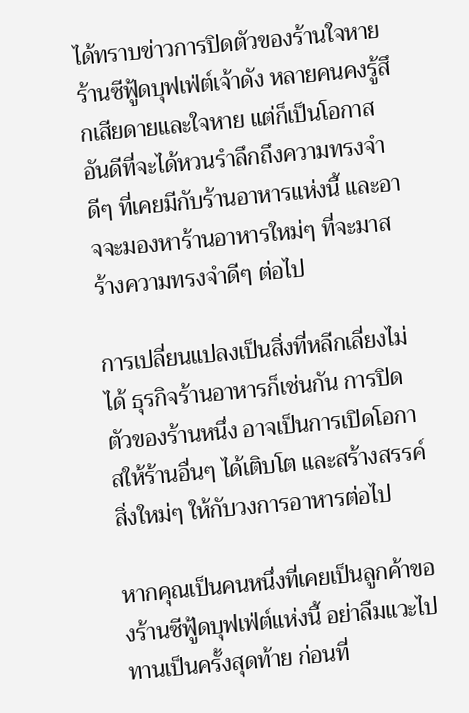ได้ทราบข่าวการปิดตัวของร้านใจหาย ร้านซีฟู้ดบุฟเฟ่ต์เจ้าดัง หลายคนคงรู้สึกเสียดายและใจหาย แต่ก็เป็นโอกาสอันดีที่จะได้หวนรำลึกถึงความทรงจำดีๆ ที่เคยมีกับร้านอาหารแห่งนี้ และอาจจะมองหาร้านอาหารใหม่ๆ ที่จะมาสร้างความทรงจำดีๆ ต่อไป

การเปลี่ยนแปลงเป็นสิ่งที่หลีกเลี่ยงไม่ได้ ธุรกิจร้านอาหารก็เช่นกัน การปิดตัวของร้านหนึ่ง อาจเป็นการเปิดโอกาสให้ร้านอื่นๆ ได้เติบโต และสร้างสรรค์สิ่งใหม่ๆ ให้กับวงการอาหารต่อไป

หากคุณเป็นคนหนึ่งที่เคยเป็นลูกค้าของร้านซีฟู้ดบุฟเฟ่ต์แห่งนี้ อย่าลืมแวะไปทานเป็นครั้งสุดท้าย ก่อนที่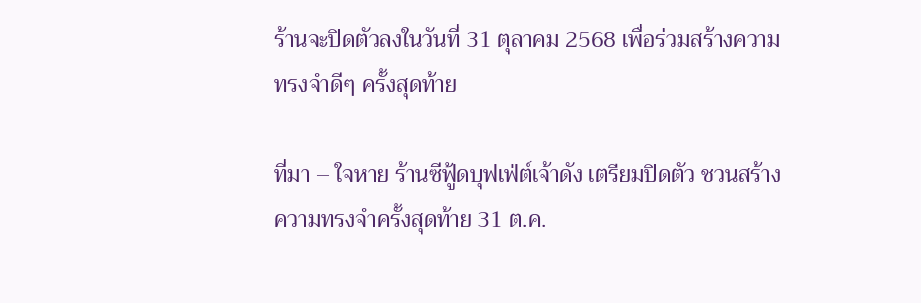ร้านจะปิดตัวลงในวันที่ 31 ตุลาคม 2568 เพื่อร่วมสร้างความทรงจำดีๆ ครั้งสุดท้าย

ที่มา – ใจหาย ร้านซีฟู้ดบุฟเฟ่ต์เจ้าดัง เตรียมปิดตัว ชวนสร้างความทรงจำครั้งสุดท้าย 31 ต.ค.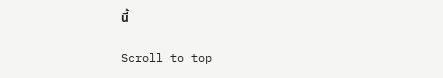นี้

Scroll to top